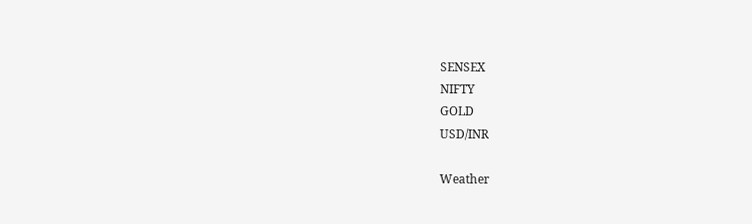SENSEX
NIFTY
GOLD
USD/INR

Weather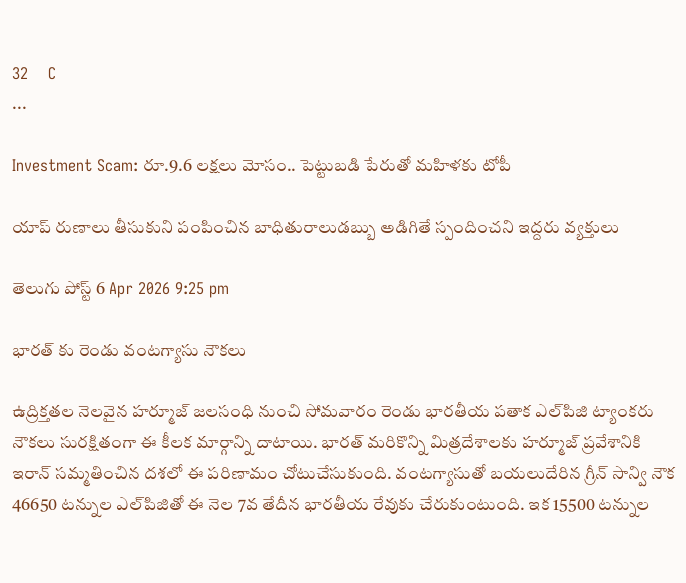32    C
...

Investment Scam: రూ.9.6 లక్షలు మోసం.. పెట్టుబడి పేరుతో మహిళకు టోపీ

యాప్‌ రుణాలు తీసుకుని పంపించిన బాధితురాలుడబ్బు అడిగితే స్పందించని ఇద్దరు వ్యక్తులు

తెలుగు పోస్ట్ 6 Apr 2026 9:25 pm

భారత్‌ కు రెండు వంటగ్యాసు నౌకలు

ఉద్రిక్తతల నెలవైన హర్మూజ్ జలసంధి నుంచి సోమవారం రెండు భారతీయ పతాక ఎల్‌పిజి ట్యాంకరు నౌకలు సురక్షితంగా ఈ కీలక మార్గాన్ని దాటాయి. భారత్ మరికొన్ని మిత్రదేశాలకు హర్మూజ్ ప్రవేశానికి ఇరాన్ సమ్మతించిన దశలో ఈ పరిణామం చోటుచేసుకుంది. వంటగ్యాసుతో బయలుదేరిన గ్రీన్ సాన్వి నౌక 46650 టన్నుల ఎల్‌పిజితో ఈ నెల 7వ తేదీన భారతీయ రేవుకు చేరుకుంటుంది. ఇక 15500 టన్నుల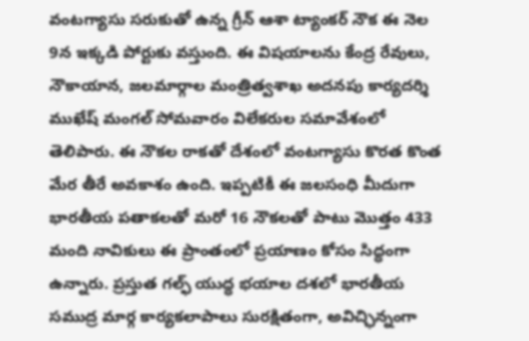వంటగ్యాసు సరుకుతో ఉన్న గ్రీన్ ఆశా ట్యాంకర్ నౌక ఈ నెల 9న ఇక్కడి పోర్టుకు వస్తుంది. ఈ విషయాలను కేంద్ర రేవులు, నౌకాయాన, జలమార్గాల మంత్రిత్వశాఖ అదనపు కార్యదర్శి ముఖేష్ మంగల్ సోమవారం విలేకరుల సమావేశంలో తెలిపారు. ఈ నౌకల రాకతో దేశంలో వంటగ్యాసు కొరత కొంత మేర తీరే అవకాశం ఉంది. ఇప్పటికీ ఈ జలసంధి మీదుగా భారతీయ పతాకలతో మరో 16 నౌకలతో పాటు మొత్తం 433 మంది నావికులు ఈ ప్రాంతంలో ప్రయాణం కోసం సిద్ధంగా ఉన్నారు. ప్రస్తుత గల్ఫ్ యుద్ధ భయాల దశలో భారతీయ సముద్ర మార్గ కార్యకలాపాలు సురక్షితంగా, అవిచ్ఛిన్నంగా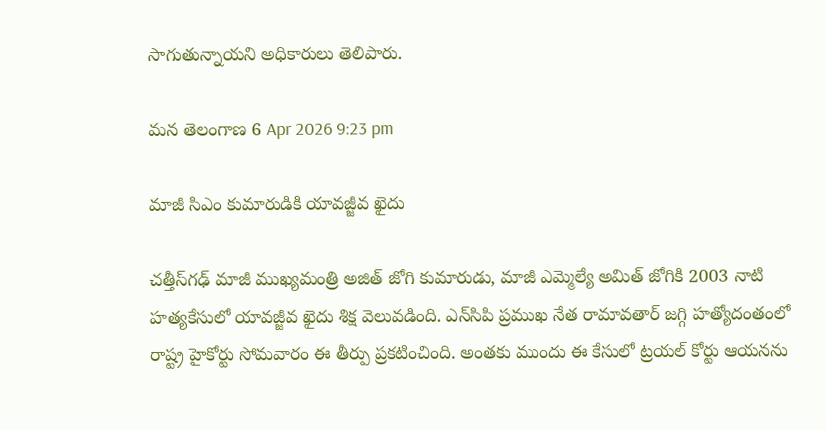సాగుతున్నాయని అధికారులు తెలిపారు.

మన తెలంగాణ 6 Apr 2026 9:23 pm

మాజీ సిఎం కుమారుడికి యావజ్జీవ ఖైదు

చత్తీస్‌గఢ్ మాజీ ముఖ్యమంత్రి అజిత్ జోగి కుమారుడు, మాజీ ఎమ్మెల్యే అమిత్ జోగికి 2003 నాటి హత్యకేసులో యావజ్జీవ ఖైదు శిక్ష వెలువడింది. ఎన్‌సిపి ప్రముఖ నేత రామావతార్ జగ్గి హత్యోదంతంలో రాష్ట్ర హైకోర్టు సోమవారం ఈ తీర్పు ప్రకటించింది. అంతకు ముందు ఈ కేసులో ట్రయల్ కోర్టు ఆయనను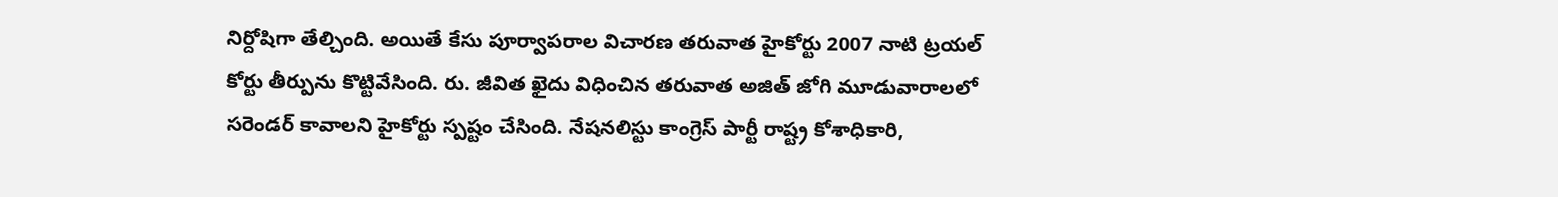నిర్దోషిగా తేల్చింది. అయితే కేసు పూర్వాపరాల విచారణ తరువాత హైకోర్టు 2007 నాటి ట్రయల్ కోర్టు తీర్పును కొట్టివేసింది. రు. జీవిత ఖైదు విధించిన తరువాత అజిత్ జోగి మూడువారాలలో సరెండర్ కావాలని హైకోర్టు స్పష్టం చేసింది. నేషనలిస్టు కాంగ్రెస్ పార్టీ రాష్ట్ర కోశాధికారి,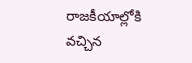రాజకీయాల్లోకి వచ్చిన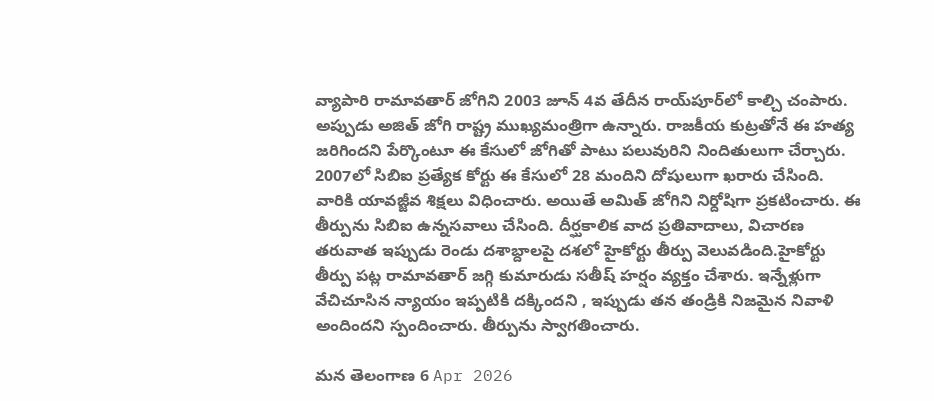వ్యాపారి రామావతార్ జోగిని 2003 జూన్ 4వ తేదీన రాయ్‌పూర్‌లో కాల్చి చంపారు. అప్పుడు అజిత్ జోగి రాష్ట్ర ముఖ్యమంత్రిగా ఉన్నారు. రాజకీయ కుట్రతోనే ఈ హత్య జరిగిందని పేర్కొంటూ ఈ కేసులో జోగితో పాటు పలువురిని నిందితులుగా చేర్చారు. 2007లో సిబిఐ ప్రత్యేక కోర్టు ఈ కేసులో 28 మందిని దోషులుగా ఖరారు చేసింది. వారికి యావజ్జీవ శిక్షలు విధించారు. అయితే అమిత్ జోగిని నిర్దోషిగా ప్రకటించారు. ఈ తీర్పును సిబిఐ ఉన్నసవాలు చేసింది. దీర్ఘకాలిక వాద ప్రతివాదాలు, విచారణ తరువాత ఇప్పుడు రెండు దశాబ్దాలపై దశలో హైకోర్టు తీర్పు వెలువడింది.హైకోర్టు తీర్పు పట్ల రామావతార్ జగ్గి కుమారుడు సతీష్ హర్షం వ్యక్తం చేశారు. ఇన్నేళ్లుగా వేచిచూసిన న్యాయం ఇప్పటికి దక్కిందని , ఇప్పుడు తన తండ్రికి నిజమైన నివాళి అందిందని స్పందించారు. తీర్పును స్వాగతించారు.

మన తెలంగాణ 6 Apr 2026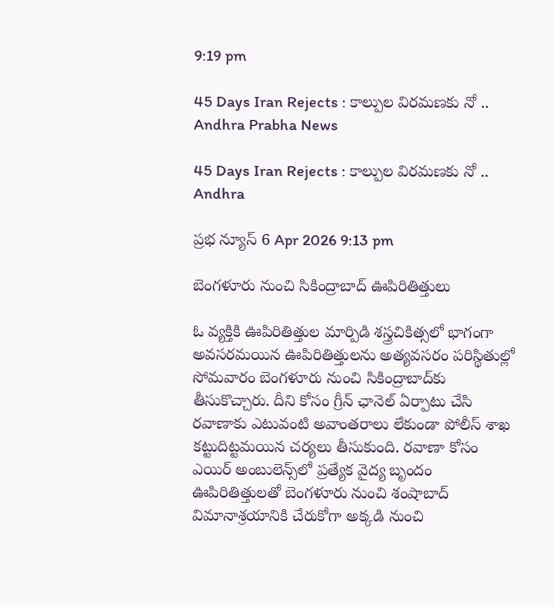9:19 pm

45 Days Iran Rejects : కాల్పుల విరమణకు నో .. Andhra Prabha News

45 Days Iran Rejects : కాల్పుల విరమణకు నో .. Andhra

ప్రభ న్యూస్ 6 Apr 2026 9:13 pm

బెంగళూరు నుంచి సికింద్రాబాద్ ఊపిరితిత్తులు

ఓ వ్యక్తికి ఊపిరితిత్తుల మార్పిడి శస్త్రచికిత్సలో భాగంగా అవసరమయిన ఊపిరితిత్తులను అత్యవసరం పరిస్థితుల్లో సోమవారం బెంగళూరు నుంచి సికింద్రాబాద్‌కు తీసుకొచ్చారు. దీని కోసం గ్రీన్ ఛానెల్ ఏర్పాటు చేసి రవాణాకు ఎటువంటి అవాంతరాలు లేకుండా పోలీస్ శాఖ కట్టుదిట్టమయిన చర్యలు తీసుకుంది. రవాణా కోసం ఎయిర్ అంబులెన్స్‌లో ప్రత్యేక వైద్య బృందం ఊపిరితిత్తులతో బెంగళూరు నుంచి శంషాబాద్ విమానాశ్రయానికి చేరుకోగా అక్కడి నుంచి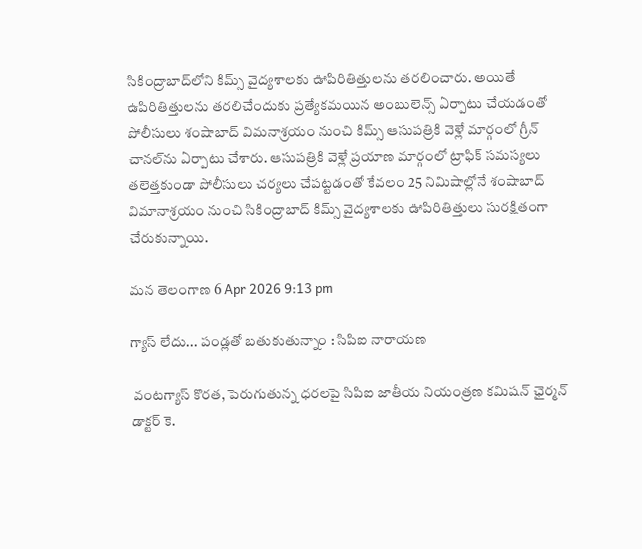సికింద్రాబాద్‌లోని కిమ్స్ వైద్యశాలకు ఊపిరితిత్తులను తరలించారు. అయితే ఉపిరితిత్తులను తరలిచేందుకు ప్రత్యేకమయిన అంబులెన్స్ ఏర్పాటు చేయడంతో పోలీసులు శంషాబాద్ విమనాశ్రయం నుంచి కిమ్స్ ఆసుపత్రికి వెళ్లే మార్గంలో గ్రీన్ చానల్‌ను ఏర్పాటు చేశారు. ఆసుపత్రికి వెళ్లే ప్రయాణ మార్గంలో ట్రాఫిక్ సమస్యలు తలెత్తకుండా పోలీసులు చర్యలు చేపట్టడంతో కేవలం 25 నిమిషాల్లోనే శంషాబాద్ విమానాశ్రయం నుంచి సికింద్రాబాద్ కిమ్స్ వైద్యశాలకు ఊపిరితిత్తులు సురక్షితంగా చేరుకున్నాయి.

మన తెలంగాణ 6 Apr 2026 9:13 pm

గ్యాస్ లేదు... పండ్లతో బతుకుతున్నాం : సిపిఐ నారాయణ

 వంటగ్యాస్ కొరత, పెరుగుతున్న ధరలపై సిపిఐ జాతీయ నియంత్రణ కమిషన్ ఛైర్మన్ డాక్టర్ కె.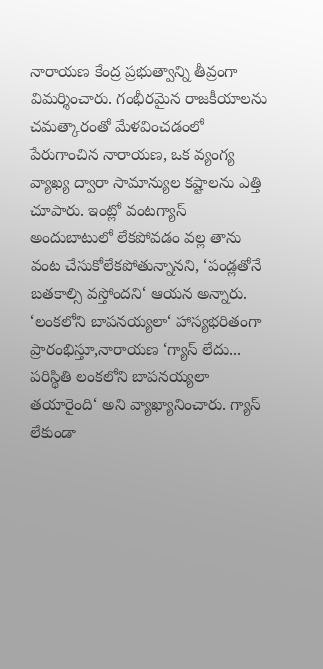నారాయణ కేంద్ర ప్రభుత్వాన్ని తీవ్రంగా విమర్శించారు. గంభీరమైన రాజకీయాలను చమత్కారంతో మేళవించడంలో పేరుగాంచిన నారాయణ, ఒక వ్యంగ్య వ్యాఖ్య ద్వారా సామాన్యుల కష్టాలను ఎత్తి చూపారు. ఇంట్లో వంటగ్యాస్ అందుబాటులో లేకపోవడం వల్ల తాను వంట చేసుకోలేకపోతున్నానని, ‘పండ్లతోనే బతకాల్సి వస్తోందని‘ ఆయన అన్నారు. ‘లంకలోని బాపనయ్యలా‘ హాస్యభరితంగా ప్రారంభిస్తూ,నారాయణ ‘గ్యాస్ లేదు... పరిస్థితి లంకలోని బాపనయ్యలా తయారైంది‘ అని వ్యాఖ్యానించారు. గ్యాస్ లేకుండా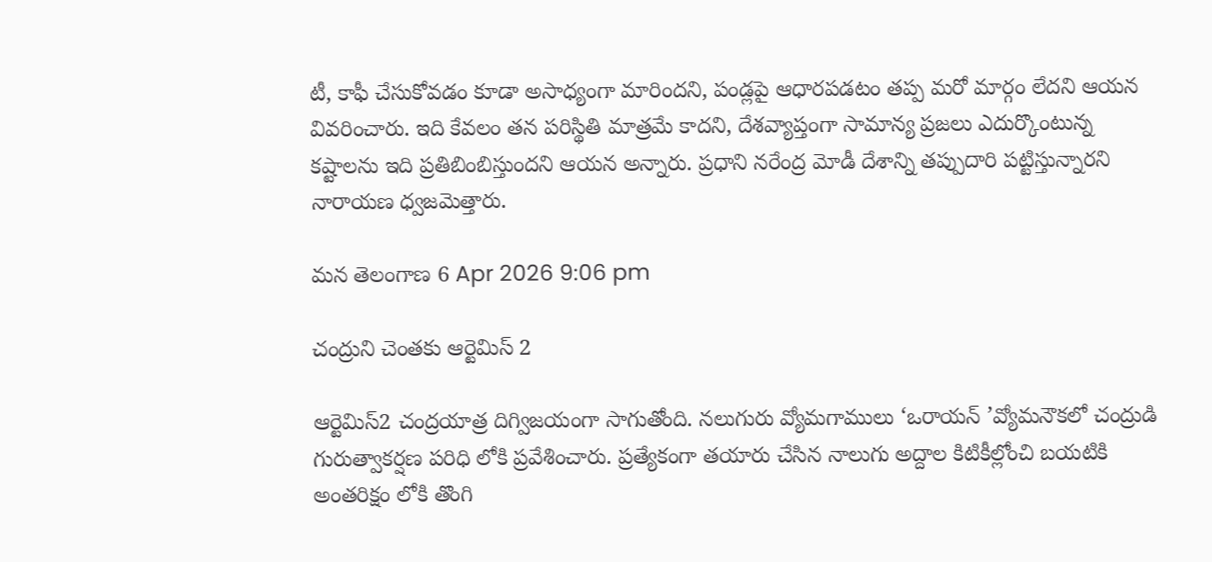టీ, కాఫీ చేసుకోవడం కూడా అసాధ్యంగా మారిందని, పండ్లపై ఆధారపడటం తప్ప మరో మార్గం లేదని ఆయన వివరించారు. ఇది కేవలం తన పరిస్థితి మాత్రమే కాదని, దేశవ్యాప్తంగా సామాన్య ప్రజలు ఎదుర్కొంటున్న కష్టాలను ఇది ప్రతిబింబిస్తుందని ఆయన అన్నారు. ప్రధాని నరేంద్ర మోడీ దేశాన్ని తప్పుదారి పట్టిస్తున్నారని నారాయణ ధ్వజమెత్తారు.

మన తెలంగాణ 6 Apr 2026 9:06 pm

చంద్రుని చెంతకు ఆర్టెమిస్ 2

ఆర్టెమిస్2 చంద్రయాత్ర దిగ్విజయంగా సాగుతోంది. నలుగురు వ్యోమగాములు ‘ఒరాయన్ ’వ్యోమనౌకలో చంద్రుడి గురుత్వాకర్షణ పరిధి లోకి ప్రవేశించారు. ప్రత్యేకంగా తయారు చేసిన నాలుగు అద్దాల కిటికీల్లోంచి బయటికి అంతరిక్షం లోకి తొంగి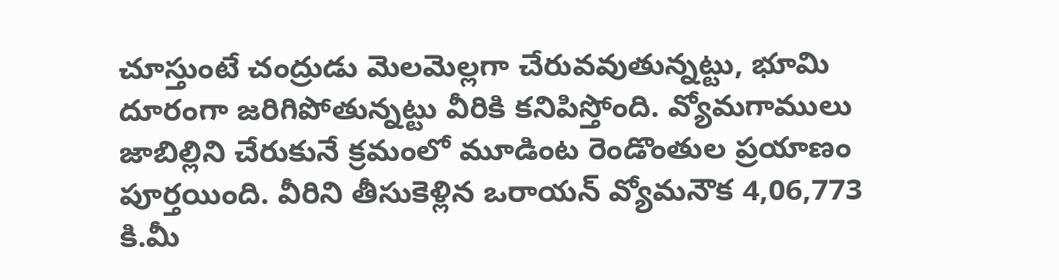చూస్తుంటే చంద్రుడు మెలమెల్లగా చేరువవుతున్నట్టు, భూమి దూరంగా జరిగిపోతున్నట్టు వీరికి కనిపిస్తోంది. వ్యోమగాములు జాబిల్లిని చేరుకునే క్రమంలో మూడింట రెండొంతుల ప్రయాణం పూర్తయింది. వీరిని తీసుకెళ్లిన ఒరాయన్ వ్యోమనౌక 4,06,773 కి.మీ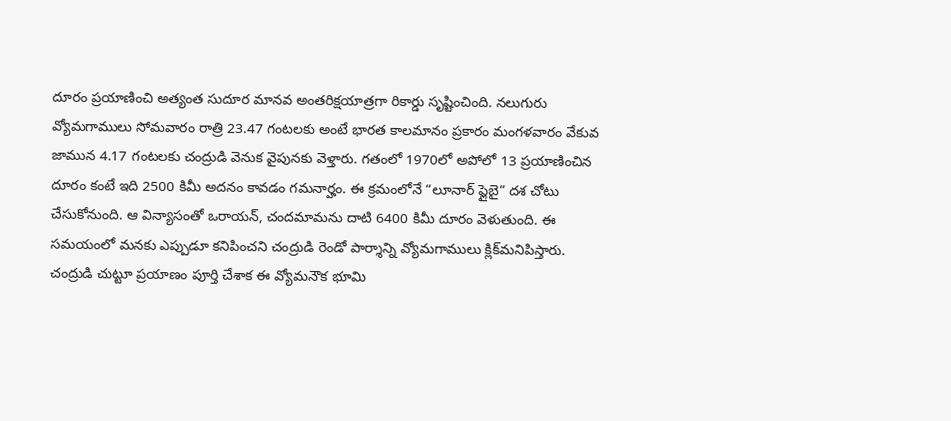దూరం ప్రయాణించి అత్యంత సుదూర మానవ అంతరిక్షయాత్రగా రికార్డు సృష్టించింది. నలుగురు వ్యోమగాములు సోమవారం రాత్రి 23.47 గంటలకు అంటే భారత కాలమానం ప్రకారం మంగళవారం వేకువ జామున 4.17 గంటలకు చంద్రుడి వెనుక వైపునకు వెళ్తారు. గతంలో 1970లో అపోలో 13 ప్రయాణించిన దూరం కంటే ఇది 2500 కిమీ అదనం కావడం గమనార్హం. ఈ క్రమంలోనే “లూనార్ ఫ్లైబై” దశ చోటు చేసుకోనుంది. ఆ విన్యాసంతో ఒరాయన్, చందమామను దాటి 6400 కిమీ దూరం వెళుతుంది. ఈ సమయంలో మనకు ఎప్పుడూ కనిపించని చంద్రుడి రెండో పార్శాన్ని వ్యోమగాములు క్లిక్‌మనిపిస్తారు. చంద్రుడి చుట్టూ ప్రయాణం పూర్తి చేశాక ఈ వ్యోమనౌక భూమి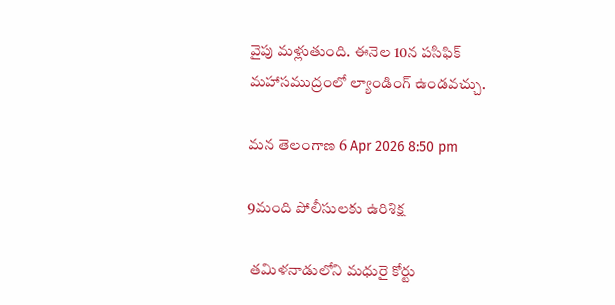వైపు మళ్లుతుంది. ఈనెల 10న పసిఫిక్ మహాసముద్రంలో ల్యాండింగ్ ఉండవచ్చు.

మన తెలంగాణ 6 Apr 2026 8:50 pm

9మంది పోలీసులకు ఉరిశిక్ష

 తమిళనాడులోని మధురై కోర్టు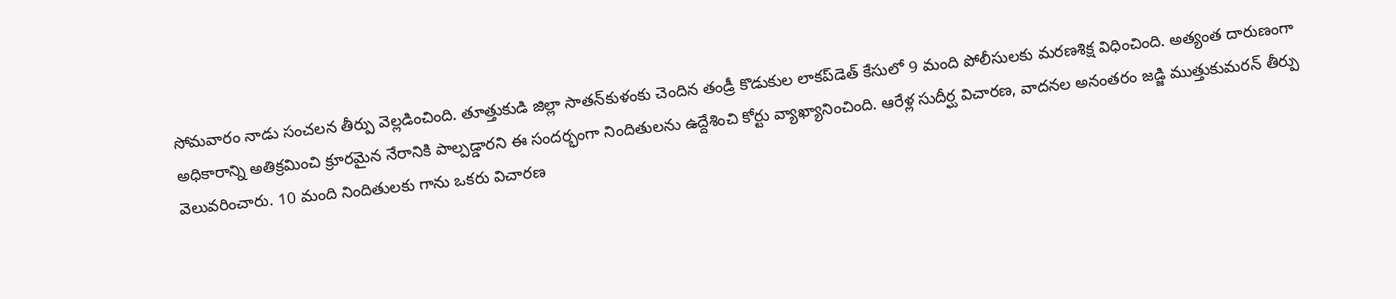సోమవారం నాడు సంచలన తీర్పు వెల్లడించింది. తూత్తుకుడి జిల్లా సాతన్‌కుళంకు చెందిన తండ్రీ కొడుకుల లాకప్‌డెత్ కేసులో 9 మంది పోలీసులకు మరణశిక్ష విధించింది. అత్యంత దారుణంగా అధికారాన్ని అతిక్రమించి క్రూరమైన నేరానికి పాల్పడ్డారని ఈ సందర్భంగా నిందితులను ఉద్దేశించి కోర్టు వ్యాఖ్యానించింది. ఆరేళ్ల సుదీర్ఘ విచారణ, వాదనల అనంతరం జడ్జి ముత్తుకుమరన్ తీర్పు వెలువరించారు. 10 మంది నిందితులకు గాను ఒకరు విచారణ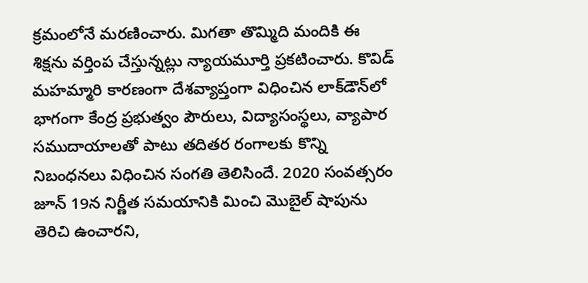క్రమంలోనే మరణించారు. మిగతా తొమ్మిది మందికి ఈ శిక్షను వర్తింప చేస్తున్నట్లు న్యాయమూర్తి ప్రకటించారు. కొవిడ్ మహమ్మారి కారణంగా దేశవ్యాప్తంగా విధించిన లాక్‌డౌన్‌లో భాగంగా కేంద్ర ప్రభుత్వం పౌరులు, విద్యాసంస్థలు, వ్యాపార సముదాయాలతో పాటు తదితర రంగాలకు కొన్ని నిబంధనలు విధించిన సంగతి తెలిసిందే. 2020 సంవత్సరం జూన్ 19న నిర్ణీత సమయానికి మించి మొబైల్ షాపును తెరిచి ఉంచారని,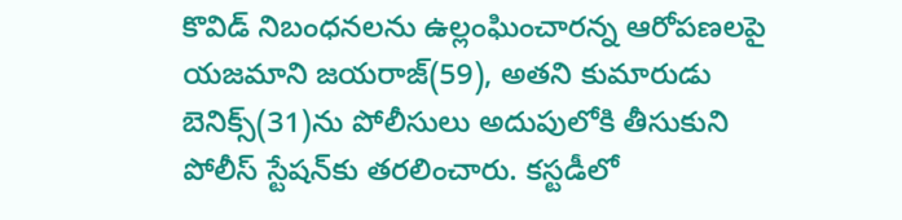కొవిడ్ నిబంధనలను ఉల్లంఘించారన్న ఆరోపణలపై యజమాని జయరాజ్(59), అతని కుమారుడు బెనిక్స్(31)ను పోలీసులు అదుపులోకి తీసుకుని పోలీస్ స్టేషన్‌కు తరలించారు. కస్టడీలో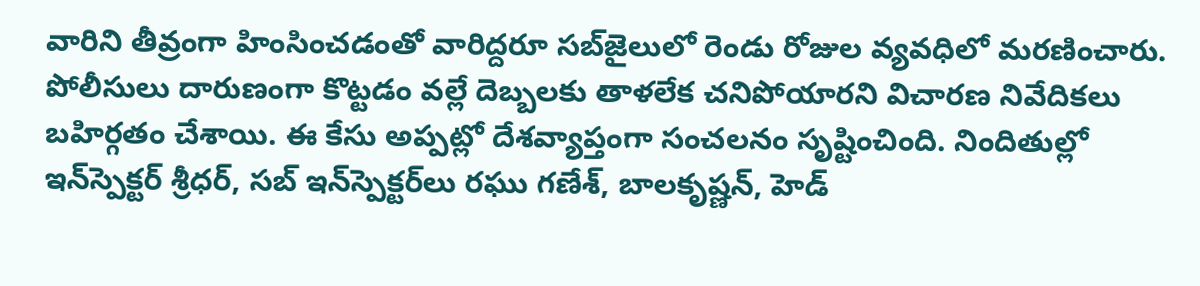వారిని తీవ్రంగా హింసించడంతో వారిద్దరూ సబ్‌జైలులో రెండు రోజుల వ్యవధిలో మరణించారు. పోలీసులు దారుణంగా కొట్టడం వల్లే దెబ్బలకు తాళలేక చనిపోయారని విచారణ నివేదికలు బహిర్గతం చేశాయి. ఈ కేసు అప్పట్లో దేశవ్యాప్తంగా సంచలనం సృష్టించింది. నిందితుల్లో ఇన్‌స్పెక్టర్ శ్రీధర్, సబ్ ఇన్‌స్పెక్టర్‌లు రఘు గణేశ్, బాలకృష్ణన్, హెడ్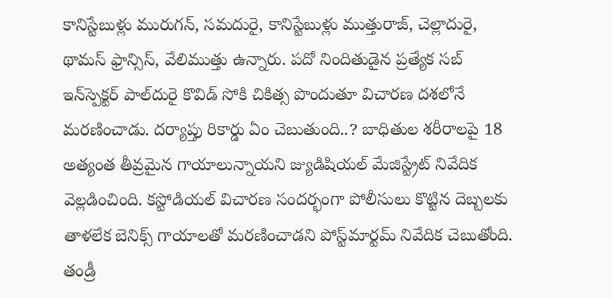కానిస్టేబుళ్లు మురుగన్, సమదురై, కానిస్టేబుళ్లు ముత్తురాజ్, చెల్లాదురై, థామస్ ఫ్రాన్సిస్, వేలిముత్తు ఉన్నారు. పదో నిందితుడైన ప్రత్యేక సబ్ ఇన్‌స్పెక్టర్ పాల్‌దురై కొవిడ్ సోకి చికిత్స పొందుతూ విచారణ దశలోనే మరణించాడు. దర్యాప్తు రికార్డు ఏం చెబుతుంది..? బాధితుల శరీరాలపై 18 అత్యంత తీవ్రమైన గాయాలున్నాయని జ్యుడిషియల్ మేజిస్ట్రేట్ నివేదిక వెల్లడించింది. కస్టోడియల్ విచారణ సందర్భంగా పోలీసులు కొట్టిన దెబ్బలకు తాళలేక బెనిక్స్ గాయాలతో మరణించాడని పోస్ట్‌మార్టమ్ నివేదిక చెబుతోంది. తండ్రీ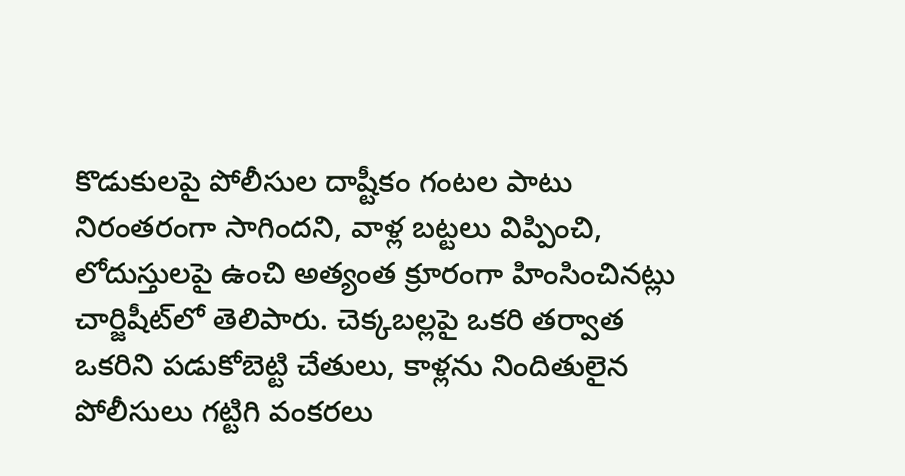కొడుకులపై పోలీసుల దాష్టీకం గంటల పాటు నిరంతరంగా సాగిందని, వాళ్ల బట్టలు విప్పించి, లోదుస్తులపై ఉంచి అత్యంత క్రూరంగా హింసించినట్లు చార్జిషీట్‌లో తెలిపారు. చెక్కబల్లపై ఒకరి తర్వాత ఒకరిని పడుకోబెట్టి చేతులు, కాళ్లను నిందితులైన పోలీసులు గట్టిగి వంకరలు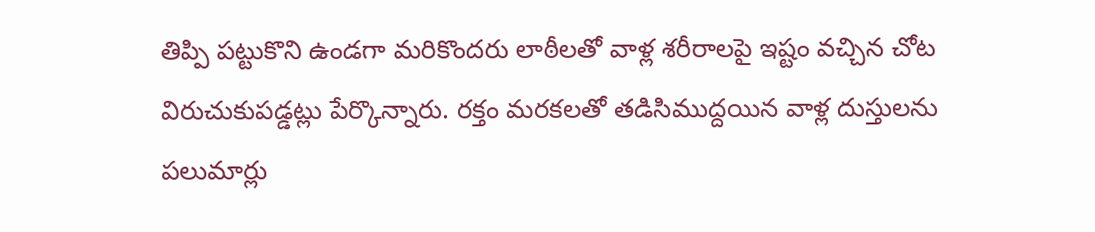తిప్పి పట్టుకొని ఉండగా మరికొందరు లాఠీలతో వాళ్ల శరీరాలపై ఇష్టం వచ్చిన చోట విరుచుకుపడ్డట్లు పేర్కొన్నారు. రక్తం మరకలతో తడిసిముద్దయిన వాళ్ల దుస్తులను పలుమార్లు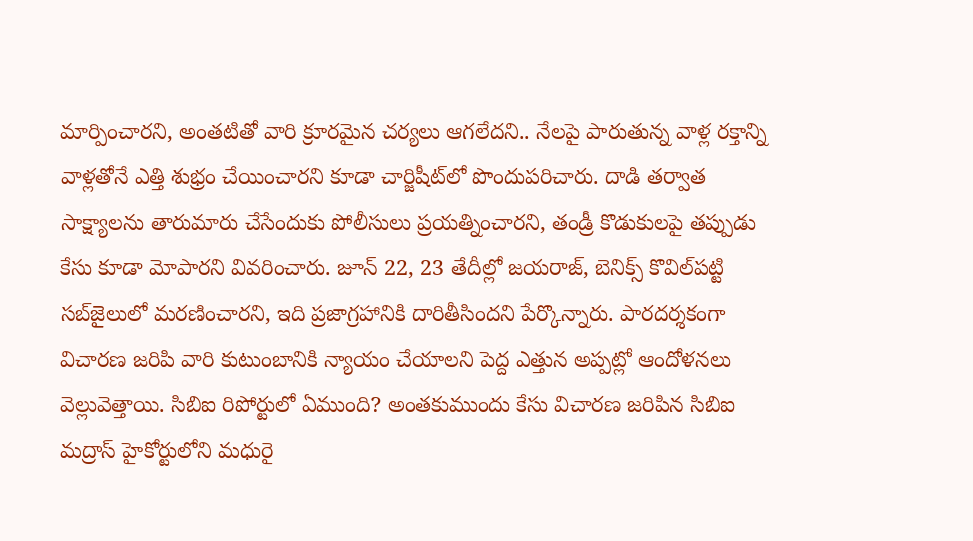మార్పించారని, అంతటితో వారి క్రూరమైన చర్యలు ఆగలేదని.. నేలపై పారుతున్న వాళ్ల రక్తాన్ని వాళ్లతోనే ఎత్తి శుభ్రం చేయించారని కూడా చార్జిషీట్‌లో పొందుపరిచారు. దాడి తర్వాత సాక్ష్యాలను తారుమారు చేసేందుకు పోలీసులు ప్రయత్నించారని, తండ్రీ కొడుకులపై తప్పుడు కేసు కూడా మోపారని వివరించారు. జూన్ 22, 23 తేదీల్లో జయరాజ్, బెనిక్స్ కొవిల్‌పట్టి సబ్‌జైలులో మరణించారని, ఇది ప్రజాగ్రహానికి దారితీసిందని పేర్కొన్నారు. పారదర్శకంగా విచారణ జరిపి వారి కుటుంబానికి న్యాయం చేయాలని పెద్ద ఎత్తున అప్పట్లో ఆందోళనలు వెల్లువెత్తాయి. సిబిఐ రిపోర్టులో ఏముంది? అంతకుముందు కేసు విచారణ జరిపిన సిబిఐ మద్రాస్ హైకోర్టులోని మధురై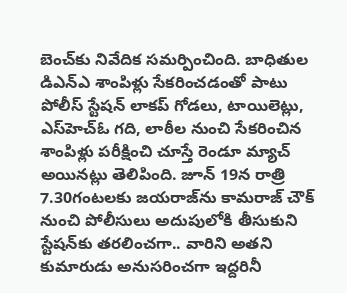బెంచ్‌కు నివేదిక సమర్పించింది. బాధితుల డిఎన్‌ఎ శాంపిళ్లు సేకరించడంతో పాటు పోలీస్ స్టేషన్ లాకప్ గోడలు, టాయిలెట్లు, ఎస్‌హెచ్‌ఓ గది, లాఠీల నుంచి సేకరించిన శాంపిళ్లు పరీక్షించి చూస్తే రెండూ మ్యాచ్ అయినట్లు తెలిపింది. జూన్ 19న రాత్రి 7.30గంటలకు జయరాజ్‌ను కామరాజ్ చౌక్ నుంచి పోలీసులు అదుపులోకి తీసుకుని స్టేషన్‌కు తరలించగా.. వారిని అతని కుమారుడు అనుసరించగా ఇద్దరినీ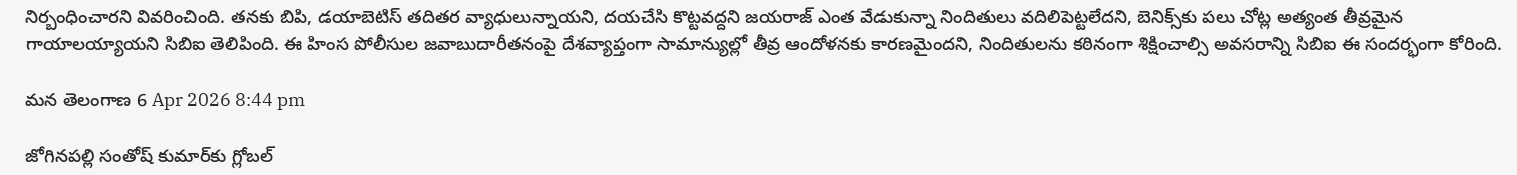నిర్బంధించారని వివరించింది. తనకు బిపి, డయాబెటిస్ తదితర వ్యాధులున్నాయని, దయచేసి కొట్టవద్దని జయరాజ్ ఎంత వేడుకున్నా నిందితులు వదిలిపెట్టలేదని, బెనిక్స్‌కు పలు చోట్ల అత్యంత తీవ్రమైన గాయాలయ్యాయని సిబిఐ తెలిపింది. ఈ హింస పోలీసుల జవాబుదారీతనంపై దేశవ్యాప్తంగా సామాన్యుల్లో తీవ్ర ఆందోళనకు కారణమైందని, నిందితులను కఠినంగా శిక్షించాల్సి అవసరాన్ని సిబిఐ ఈ సందర్భంగా కోరింది.

మన తెలంగాణ 6 Apr 2026 8:44 pm

జోగినపల్లి సంతోష్ కుమార్‌కు గ్లోబల్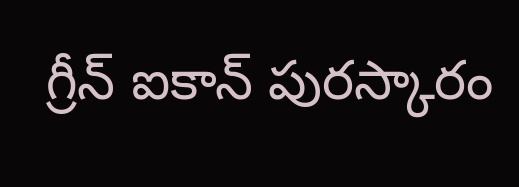గ్రీన్ ఐకాన్ పురస్కారం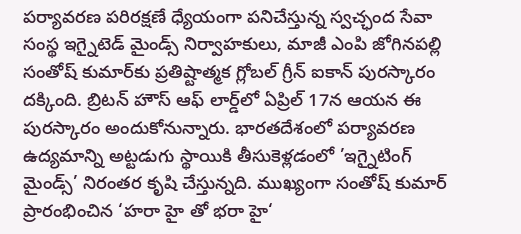పర్యావరణ పరిరక్షణే ధ్యేయంగా పనిచేస్తున్న స్వచ్ఛంద సేవా సంస్థ ఇగ్నైటెడ్ మైండ్స్ నిర్వాహకులు, మాజీ ఎంపి జోగినపల్లి సంతోష్ కుమార్‌కు ప్రతిష్టాత్మక గ్లోబల్ గ్రీన్ ఐకాన్ పురస్కారం దక్కింది. బ్రిటన్ హౌస్ ఆఫ్ లార్డ్‌లో ఏప్రిల్ 17న ఆయన ఈ పురస్కారం అందుకోనున్నారు. భారతదేశంలో పర్యావరణ ఉద్యమాన్ని అట్టడుగు స్థాయికి తీసుకెళ్లడంలో ’ఇగ్నైటింగ్ మైండ్స్’ నిరంతర కృషి చేస్తున్నది. ముఖ్యంగా సంతోష్ కుమార్ ప్రారంభించిన ‘హరా హై తో భరా హై‘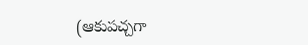(ఆకుపచ్చగా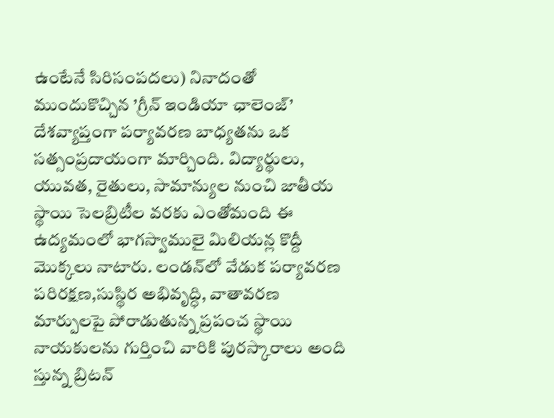ఉంటేనే సిరిసంపదలు) నినాదంతో ముందుకొచ్చిన ’గ్రీన్ ఇండియా ఛాలెంజ్’ దేశవ్యాప్తంగా పర్యావరణ బాధ్యతను ఒక సత్సంప్రదాయంగా మార్చింది. విద్యార్థులు, యువత, రైతులు, సామాన్యుల నుంచి జాతీయ స్థాయి సెలబ్రిటీల వరకు ఎంతోమంది ఈ ఉద్యమంలో భాగస్వాములై మిలియన్ల కొద్దీ మొక్కలు నాటారు. లండన్‌లో వేడుక పర్యావరణ పరిరక్షణ,సుస్థిర అభివృద్ధి, వాతావరణ మార్పులపై పోరాడుతున్న ప్రపంచ స్థాయి నాయకులను గుర్తించి వారికి పురస్కారాలు అంది స్తున్న బ్రిటన్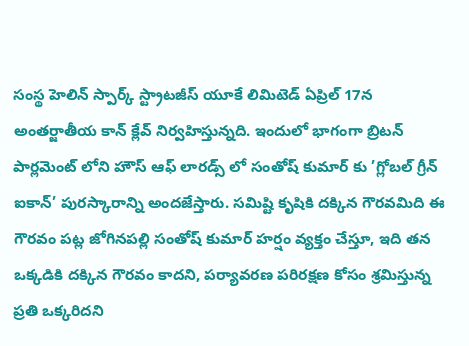సంస్థ హెలిన్ స్పార్క్ స్ట్రాటజీస్ యూకే లిమిటెడ్ ఏప్రిల్ 17న అంతర్జాతీయ కాన్ క్లేవ్ నిర్వహిస్తున్నది. ఇందులో భాగంగా బ్రిటన్ పార్లమెంట్ లోని హౌస్ ఆఫ్ లారడ్స్ లో సంతోష్ కుమార్ కు ’గ్లోబల్ గ్రీన్ ఐకాన్’ పురస్కారాన్ని అందజేస్తారు. సమిష్టి కృషికి దక్కిన గౌరవమిది ఈ గౌరవం పట్ల జోగినపల్లి సంతోష్ కుమార్ హర్షం వ్యక్తం చేస్తూ, ఇది తన ఒక్కడికి దక్కిన గౌరవం కాదని, పర్యావరణ పరిరక్షణ కోసం శ్రమిస్తున్న ప్రతి ఒక్కరిదని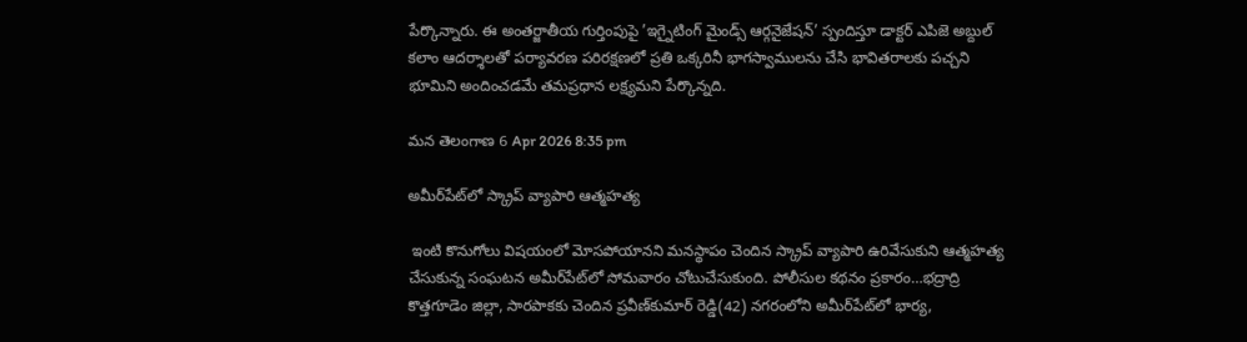పేర్కొన్నారు. ఈ అంతర్జాతీయ గుర్తింపుపై ’ఇగ్నైటింగ్ మైండ్స్ ఆర్గనైజేషన్’ స్పందిస్తూ డాక్టర్ ఎపిజె అబ్దుల్ కలాం ఆదర్శాలతో పర్యావరణ పరిరక్షణలో ప్రతి ఒక్కరినీ భాగస్వాములను చేసి భావితరాలకు పచ్చని భూమిని అందించడమే తమప్రధాన లక్ష్యమని పేర్కొన్నది.

మన తెలంగాణ 6 Apr 2026 8:35 pm

అమీర్‌పేట్‌లో స్క్రాప్ వ్యాపారి ఆత్మహత్య

 ఇంటి కొనుగోలు విషయంలో మోసపోయానని మనస్థాపం చెందిన స్క్రాప్ వ్యాపారి ఉరివేసుకుని ఆత్మహత్య చేసుకున్న సంఘటన అమీర్‌పేట్‌లో సోమవారం చోటుచేసుకుంది. పోలీసుల కథనం ప్రకారం...భద్రాద్రి కొత్తగూడెం జిల్లా, సారపాకకు చెందిన ప్రవీణ్‌కుమార్ రెడ్డి(42) నగరంలోని అమీర్‌పేట్‌లో భార్య,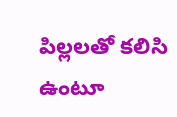పిల్లలతో కలిసి ఉంటూ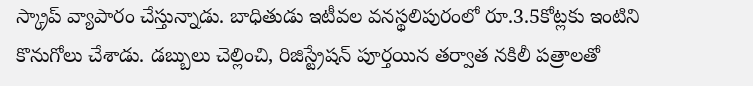స్క్రాప్ వ్యాపారం చేస్తున్నాడు. బాధితుడు ఇటీవల వనస్థలిపురంలో రూ.3.5కోట్లకు ఇంటిని కొనుగోలు చేశాడు. డబ్బులు చెల్లించి, రిజిస్ట్రేషన్ పూర్తయిన తర్వాత నకిలీ పత్రాలతో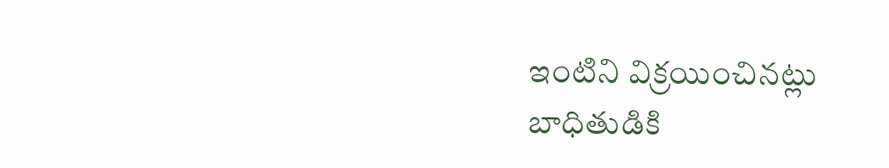ఇంటిని విక్రయించినట్లు బాధితుడికి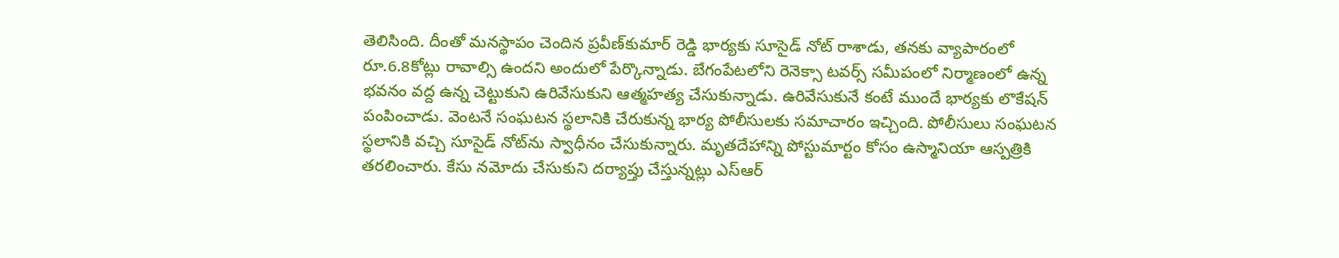తెలిసింది. దీంతో మనస్థాపం చెందిన ప్రవీణ్‌కుమార్ రెడ్డి భార్యకు సూసైడ్ నోట్ రాశాడు, తనకు వ్యాపారంలో రూ.6.8కోట్లు రావాల్సి ఉందని అందులో పేర్కొన్నాడు. బేగంపేటలోని రెనెక్సా టవర్స్ సమీపంలో నిర్మాణంలో ఉన్న భవనం వద్ద ఉన్న చెట్టుకుని ఉరివేసుకుని ఆత్మహత్య చేసుకున్నాడు. ఉరివేసుకునే కంటే ముందే భార్యకు లొకేషన్ పంపించాడు. వెంటనే సంఘటన స్థలానికి చేరుకున్న భార్య పోలీసులకు సమాచారం ఇచ్చింది. పోలీసులు సంఘటన స్థలానికి వచ్చి సూసైడ్ నోట్‌ను స్వాధీనం చేసుకున్నారు. మృతదేహాన్ని పోస్టుమార్టం కోసం ఉస్మానియా ఆస్పత్రికి తరలించారు. కేసు నమోదు చేసుకుని దర్యాప్తు చేస్తున్నట్లు ఎస్‌ఆర్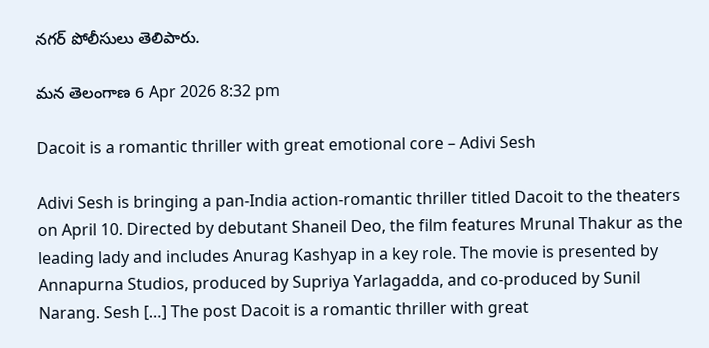నగర్ పోలీసులు తెలిపారు.

మన తెలంగాణ 6 Apr 2026 8:32 pm

Dacoit is a romantic thriller with great emotional core – Adivi Sesh

Adivi Sesh is bringing a pan-India action-romantic thriller titled Dacoit to the theaters on April 10. Directed by debutant Shaneil Deo, the film features Mrunal Thakur as the leading lady and includes Anurag Kashyap in a key role. The movie is presented by Annapurna Studios, produced by Supriya Yarlagadda, and co-produced by Sunil Narang. Sesh […] The post Dacoit is a romantic thriller with great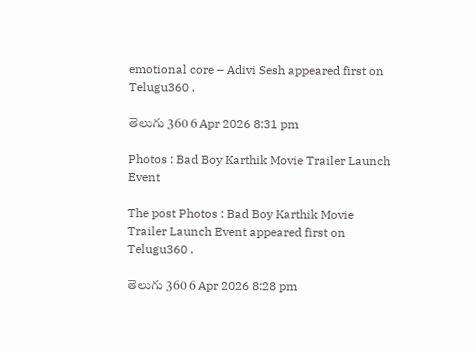emotional core – Adivi Sesh appeared first on Telugu360 .

తెలుగు 360 6 Apr 2026 8:31 pm

Photos : Bad Boy Karthik Movie Trailer Launch Event

The post Photos : Bad Boy Karthik Movie Trailer Launch Event appeared first on Telugu360 .

తెలుగు 360 6 Apr 2026 8:28 pm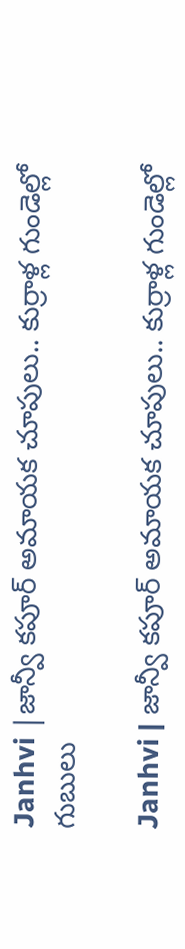Janhvi |జాన్వీ కపూర్ అమాయక చూపులు.. కుర్రాళ్ల గుండెల్లో గుబులు

Janhvi | జాన్వీ కపూర్ అమాయక చూపులు.. కుర్రాళ్ల గుండెల్లో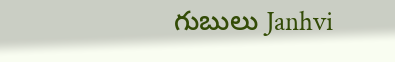గుబులు Janhvi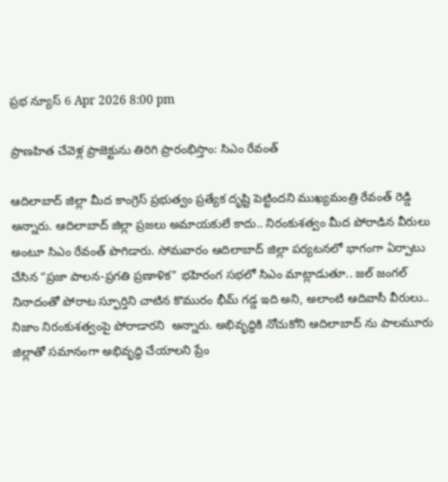ప్రభ న్యూస్ 6 Apr 2026 8:00 pm

ప్రాణహిత చేవెళ్ల ప్రాజెక్టును తిరిగి ప్రారంభిస్తాం: సిఎం రేవంత్

ఆదిలాబాద్‌ జిల్లా మీద కాంగ్రెస్ ప్రభుత్వం ప్రత్యేక దృష్టి పెట్టిందని ముఖ్యమంత్రి రేవంత్ రెడ్డి అన్నారు. ఆదిలాబాద్‌ జిల్లా ప్రజలు అమాయకులే కాదు.. నిరంకుశత్వం మీద పోరాడిన వీరులు అంటూ సిఎం రేవంత్ పొగిడారు. సోమవారం ఆదిలాబాద్ జిల్లా పర్యటనలో భాగంగా ఏర్పాటు చేసిన “ప్రజా పాలన-ప్రగతి ప్రణాళిక” భహిరంగ సభలో సిఎం మాట్లాడుతూ.. జల్ జంగల్ నినాదంతో పోరాట స్ఫూర్తిని చాటిన కొమురం భీమ్ గడ్డ ఇది అని, అలాంటి ఆదివాసీ వీరులు.. నిజాం నిరంకుశత్వంపై పోరాడారని  అన్నారు. అభివృద్ధికి నోచుకోని ఆదిలాబాద్ ను పాలమూరు జిల్లాతో సమానంగా అభివృద్ధి చేయాలని ప్రేం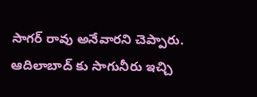సాగర్ రావు అనేవారని చెప్పారు. ఆదిలాబాద్ కు సాగునీరు ఇచ్చి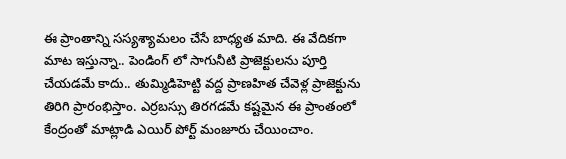ఈ ప్రాంతాన్ని సస్యశ్యామలం చేసే బాధ్యత మాది. ఈ వేదికగా మాట ఇస్తున్నా.. పెండింగ్ లో సాగునీటి ప్రాజెక్టులను పూర్తి చేయడమే కాదు.. తుమ్మిడిహెట్టి వద్ద ప్రాణహిత చేవెళ్ల ప్రాజెక్టును తిరిగి ప్రారంభిస్తాం. ఎర్రబస్సు తిరగడమే కష్టమైన ఈ ప్రాంతంలో కేంద్రంతో మాట్లాడి ఎయిర్ పోర్ట్ మంజూరు చేయించాం.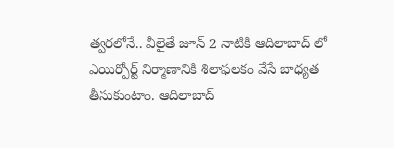త్వరలోనే.. వీలైతే జూన్ 2 నాటికి ఆదిలాబాద్ లో ఎయిర్పోర్ట్ నిర్మాణానికి శిలాఫలకం వేసే బాధ్యత తీసుకుంటాం. ఆదిలాబాద్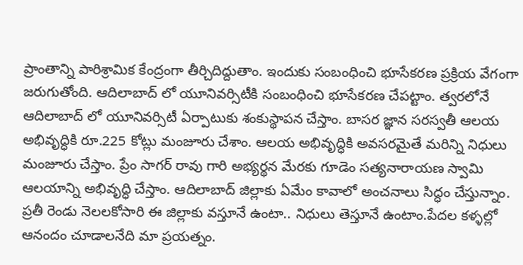ప్రాంతాన్ని పారిశ్రామిక కేంద్రంగా తీర్చిదిద్దుతాం. ఇందుకు సంబంధించి భూసేకరణ ప్రక్రియ వేగంగా జరుగుతోంది. ఆదిలాబాద్ లో యూనివర్సిటీకి సంబంధించి భూసేకరణ చేపట్టాం. త్వరలోనే ఆదిలాబాద్ లో యూనివర్సిటీ ఏర్పాటుకు శంకుస్థాపన చేస్తాం. బాసర జ్ఞాన సరస్వతీ ఆలయ అభివృద్ధికి రూ.225 కోట్లు మంజూరు చేశాం. ఆలయ అభివృద్ధికి అవసరమైతే మరిన్ని నిధులు మంజూరు చేస్తాం. ప్రేం సాగర్ రావు గారి అభ్యర్థన మేరకు గూడెం సత్యనారాయణ స్వామి ఆలయాన్ని అభివృద్ధి చేస్తాం. ఆదిలాబాద్ జిల్లాకు ఏమేం కావాలో అంచనాలు సిద్ధం చేస్తున్నాం. ప్రతీ రెండు నెలలకోసారి ఈ జిల్లాకు వస్తూనే ఉంటా.. నిధులు తెస్తూనే ఉంటాం.పేదల కళ్ళల్లో ఆనందం చూడాలనేది మా ప్రయత్నం.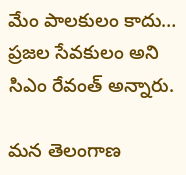మేం పాలకులం కాదు… ప్రజల సేవకులం అని సిఎం రేవంత్ అన్నారు.

మన తెలంగాణ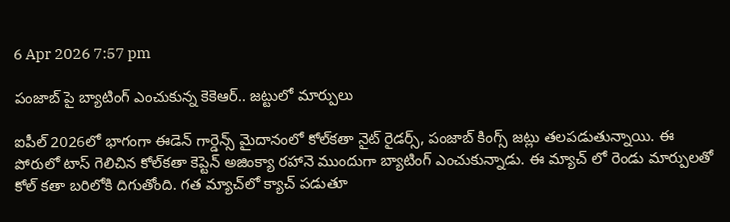6 Apr 2026 7:57 pm

పంజాబ్ పై బ్యాటింగ్ ఎంచుకున్న కెకెఆర్.. జట్టులో మార్పులు

ఐపీల్ 2026లో భాగంగా ఈడెన్ గార్డెన్స్ మైదానంలో కోల్‌కతా నైట్ రైడర్స్, పంజాబ్ కింగ్స్ జట్లు తలపడుతున్నాయి. ఈ పోరులో టాస్ గెలిచిన కోల్‌కతా కెప్టెన్ అజింక్యా రహానె ముందుగా బ్యాటింగ్ ఎంచుకున్నాడు. ఈ మ్యాచ్ లో రెండు మార్పులతో కోల్ కతా బరిలోకి దిగుతోంది. గత మ్యాచ్‌లో క్యాచ్ పడుతూ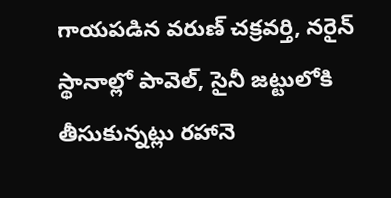గాయపడిన వరుణ్ చక్రవర్తి, నరైన్ స్థానాల్లో పావెల్, సైనీ జట్టులోకి తీసుకున్నట్లు రహానె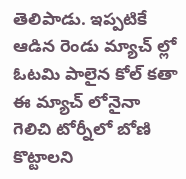తెలిపాడు. ఇప్పటికే ఆడిన రెండు మ్యాచ్ ల్లో ఓటమి పాలైన కోల్ కతా ఈ మ్యాచ్ లోనైనా గెలిచి టోర్నీలో బోణి కొట్టాలని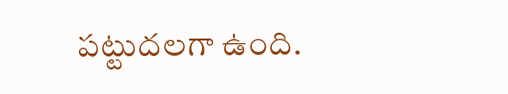పట్టుదలగా ఉంది.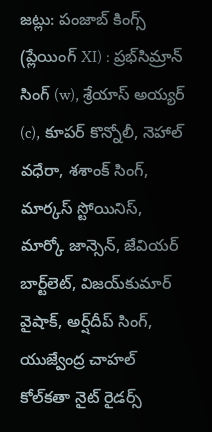జట్లు: పంజాబ్ కింగ్స్ (ప్లేయింగ్ XI) : ప్రభ్‌సిమ్రాన్ సింగ్ (w), శ్రేయాస్ అయ్యర్ (c), కూపర్ కొన్నోలీ, నెహాల్ వధేరా, శశాంక్ సింగ్, మార్కస్ స్టోయినిస్, మార్కో జాన్సెన్, జేవియర్ బార్ట్‌లెట్, విజయ్‌కుమార్ వైషాక్, అర్ష్‌దీప్ సింగ్, యుజ్వేంద్ర చాహల్ కోల్‌కతా నైట్ రైడర్స్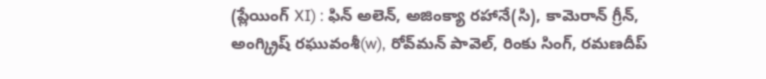(ప్లేయింగ్ XI) : ఫిన్ అలెన్, అజింక్యా రహానే(సి), కామెరాన్ గ్రీన్, అంగ్క్రిష్ రఘువంశీ(w), రోవ్‌మన్ పావెల్, రింకు సింగ్, రమణదీప్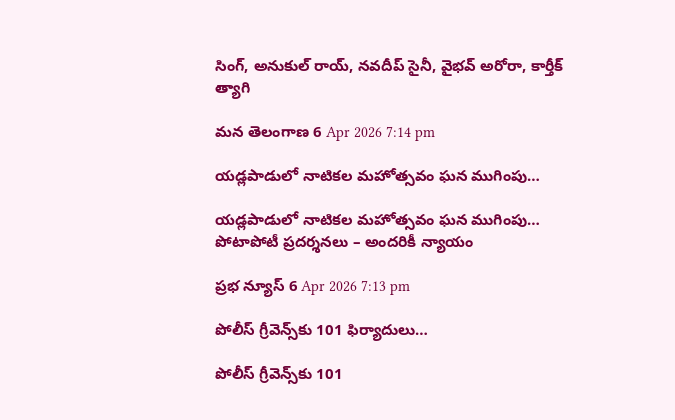సింగ్, అనుకుల్ రాయ్, నవదీప్ సైనీ, వైభవ్ అరోరా, కార్తీక్ త్యాగి

మన తెలంగాణ 6 Apr 2026 7:14 pm

యడ్లపాడులో నాటికల మహోత్సవం ఘన ముగింపు…

యడ్లపాడులో నాటికల మహోత్సవం ఘన ముగింపు… పోటాపోటీ ప్రదర్శనలు – అందరికీ న్యాయం

ప్రభ న్యూస్ 6 Apr 2026 7:13 pm

పోలీస్ గ్రీవెన్స్‌కు 101 ఫిర్యాదులు…

పోలీస్ గ్రీవెన్స్‌కు 101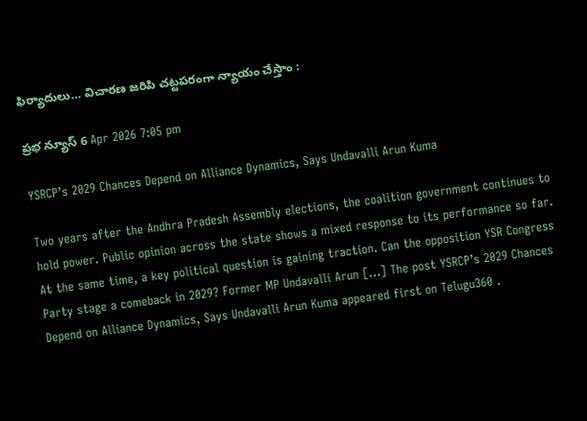ఫిర్యాదులు… విచారణ జరిపి చట్టపరంగా న్యాయం చేస్తాం :

ప్రభ న్యూస్ 6 Apr 2026 7:05 pm

YSRCP’s 2029 Chances Depend on Alliance Dynamics, Says Undavalli Arun Kuma

Two years after the Andhra Pradesh Assembly elections, the coalition government continues to hold power. Public opinion across the state shows a mixed response to its performance so far. At the same time, a key political question is gaining traction. Can the opposition YSR Congress Party stage a comeback in 2029? Former MP Undavalli Arun […] The post YSRCP’s 2029 Chances Depend on Alliance Dynamics, Says Undavalli Arun Kuma appeared first on Telugu360 .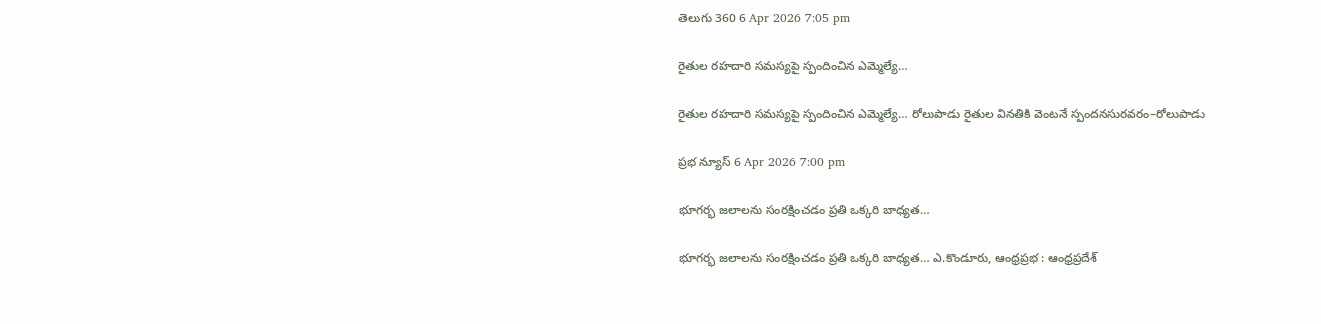తెలుగు 360 6 Apr 2026 7:05 pm

రైతుల రహదారి సమస్యపై స్పందించిన ఎమ్మెల్యే…

రైతుల రహదారి సమస్యపై స్పందించిన ఎమ్మెల్యే… రోలుపాడు రైతుల వినతికి వెంటనే స్పందనసురవరం–రోలుపాడు

ప్రభ న్యూస్ 6 Apr 2026 7:00 pm

భూగర్భ జలాలను సంరక్షించడం ప్రతి ఒక్కరి బాధ్యత…

భూగర్భ జలాలను సంరక్షించడం ప్రతి ఒక్కరి బాధ్యత… ఎ.కొండూరు, ఆంధ్రప్రభ : ఆంధ్రప్రదేశ్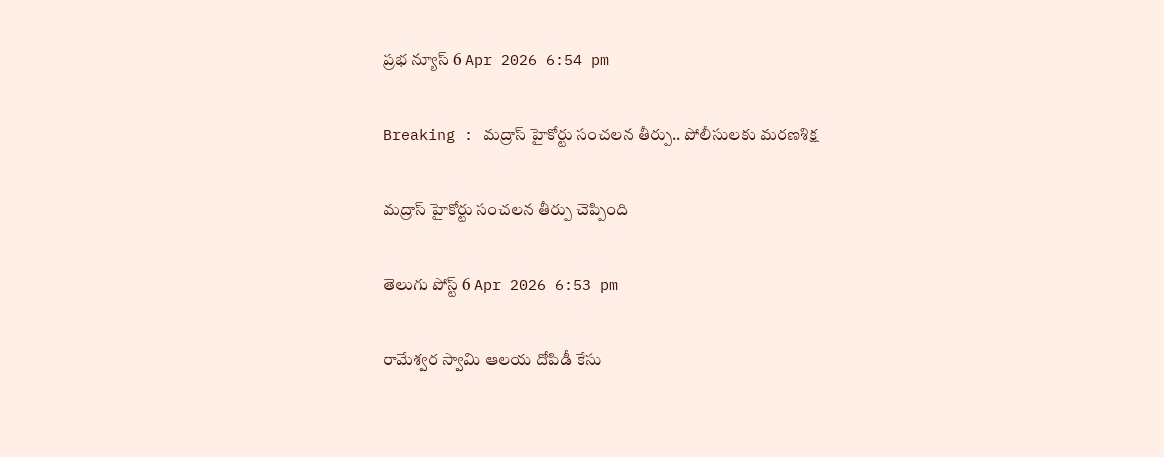ప్రభ న్యూస్ 6 Apr 2026 6:54 pm

Breaking : మద్రాస్ హైకోర్టు సంచలన తీర్పు.. పోలీసులకు మరణశిక్ష

మద్రాస్ హైకోర్టు సంచలన తీర్పు చెప్పింది

తెలుగు పోస్ట్ 6 Apr 2026 6:53 pm

రామేశ్వర స్వామి ఆలయ దోపిడీ కేసు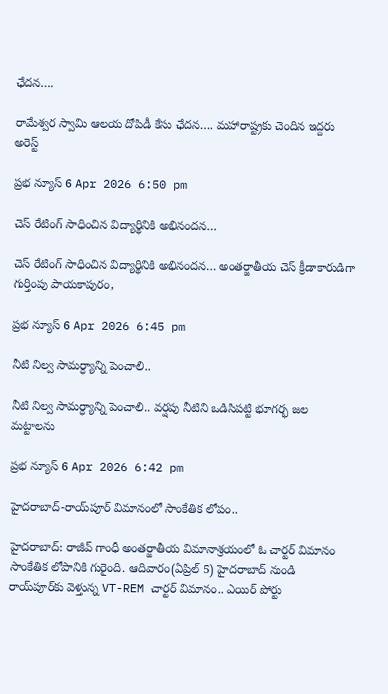ఛేదన….

రామేశ్వర స్వామి ఆలయ దోపిడీ కేసు ఛేదన…. మహారాష్ట్రకు చెందిన ఇద్దరు అరెస్ట్

ప్రభ న్యూస్ 6 Apr 2026 6:50 pm

చెస్ రేటింగ్ సాధించిన విద్యార్థినికి అభినంద‌న‌…

చెస్ రేటింగ్ సాధించిన విద్యార్థినికి అభినంద‌న‌… అంతర్జాతీయ చెస్ క్రీడాకారుడిగా గుర్తింపు పాయకాపురం,

ప్రభ న్యూస్ 6 Apr 2026 6:45 pm

నీటి నిల్వ సామర్ధ్యాన్ని పెంచాలి..

నీటి నిల్వ సామర్ధ్యాన్ని పెంచాలి.. వర్షపు నీటిని ఒడిసిపట్టి భూగర్భ జల మట్టాలను

ప్రభ న్యూస్ 6 Apr 2026 6:42 pm

హైదరాబాద్-రాయ్‌పూర్‌ విమానంలో సాంకేతిక లోపం..

హైదరాబాద్: రాజీవ్ గాంధీ అంతర్జాతీయ విమానాశ్రయంలో ఓ చార్టర్ విమానం సాంకేతిక లోపానికి గురైంది. ఆదివారం(ఏప్రిల్ 5) హైదరాబాద్ నుండి రాయ్‌పూర్‌కు వెళ్తున్న VT-REM చార్టర్ విమానం.. ఎయిర్ పోర్టు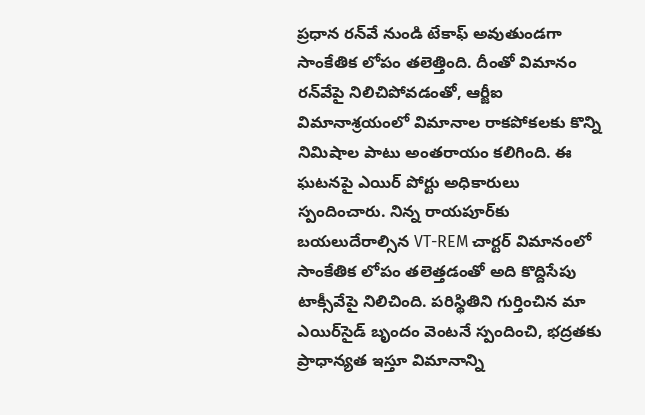ప్రధాన రన్‌వే నుండి టేకాఫ్ అవుతుండగా సాంకేతిక లోపం తలెత్తింది. దీంతో విమానం రన్‌వేపై నిలిచిపోవడంతో, ఆర్జీఐ విమానాశ్రయంలో విమానాల రాకపోకలకు కొన్ని నిమిషాల పాటు అంతరాయం కలిగింది. ఈ ఘటనపై ఎయిర్ పోర్టు అధికారులు స్పందించారు. నిన్న రాయపూర్‌కు బయలుదేరాల్సిన VT-REM చార్టర్ విమానంలో సాంకేతిక లోపం తలెత్తడంతో అది కొద్దిసేపు టాక్సీవేపై నిలిచింది. పరిస్థితిని గుర్తించిన మా ఎయిర్‌సైడ్ బృందం వెంటనే స్పందించి, భద్రతకు ప్రాధాన్యత ఇస్తూ విమానాన్ని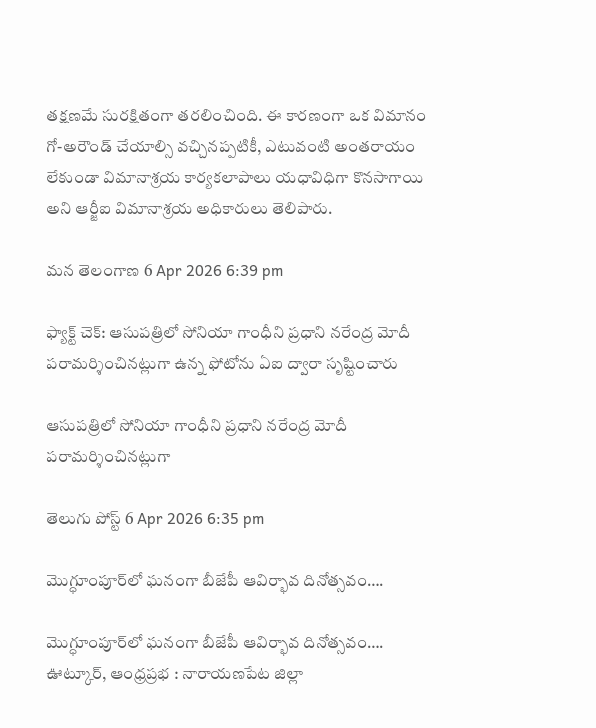తక్షణమే సురక్షితంగా తరలించింది. ఈ కారణంగా ఒక విమానం గో-అరౌండ్ చేయాల్సి వచ్చినప్పటికీ, ఎటువంటి అంతరాయం లేకుండా విమానాశ్రయ కార్యకలాపాలు యధావిధిగా కొనసాగాయి అని ఆర్జీఐ విమానాశ్రయ అధికారులు తెలిపారు.

మన తెలంగాణ 6 Apr 2026 6:39 pm

ఫ్యాక్ట్ చెక్: ఆసుపత్రిలో సోనియా గాంధీని ప్రధాని నరేంద్ర మోదీ పరామర్శించినట్లుగా ఉన్న ఫోటోను ఏఐ ద్వారా సృష్టించారు

ఆసుపత్రిలో సోనియా గాంధీని ప్రధాని నరేంద్ర మోదీ పరామర్శించినట్లుగా

తెలుగు పోస్ట్ 6 Apr 2026 6:35 pm

మొగ్ధూంపూర్‌లో ఘనంగా బీజేపీ ఆవిర్భావ దినోత్సవం….

మొగ్ధూంపూర్‌లో ఘనంగా బీజేపీ ఆవిర్భావ దినోత్సవం…. ఊట్కూర్, ఆంధ్రప్రభ : నారాయణపేట జిల్లా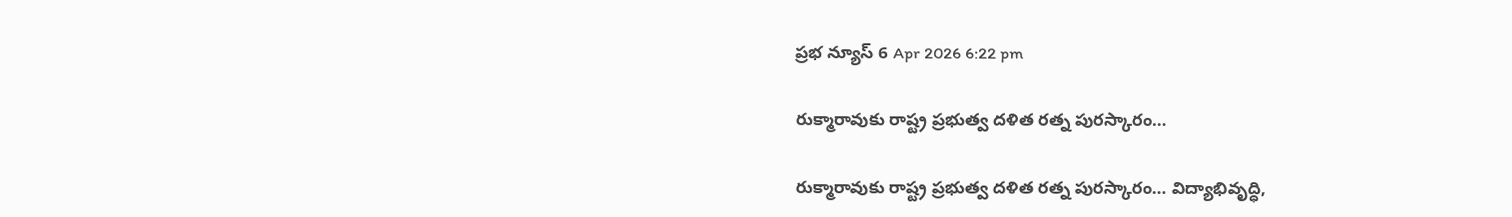ప్రభ న్యూస్ 6 Apr 2026 6:22 pm

రుక్మారావుకు రాష్ట్ర ప్రభుత్వ దళిత రత్న పురస్కారం…

రుక్మారావుకు రాష్ట్ర ప్రభుత్వ దళిత రత్న పురస్కారం… విద్యాభివృద్ధి,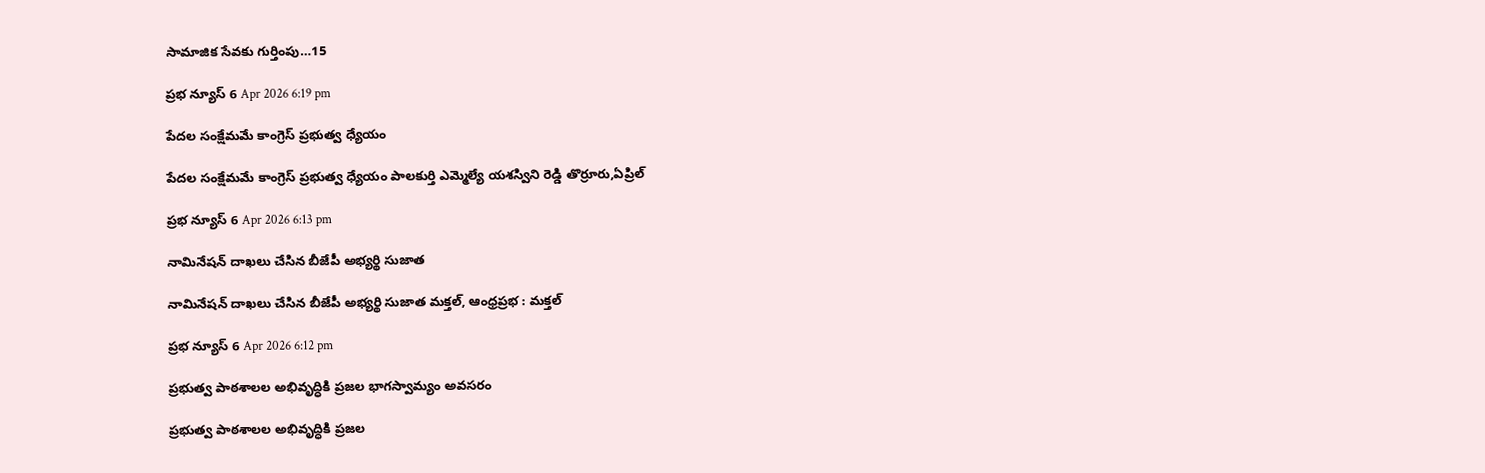సామాజిక సేవకు గుర్తింపు…15

ప్రభ న్యూస్ 6 Apr 2026 6:19 pm

పేదల సంక్షేమమే కాంగ్రెస్ ప్రభుత్వ ధ్యేయం

పేదల సంక్షేమమే కాంగ్రెస్ ప్రభుత్వ ధ్యేయం పాలకుర్తి ఎమ్మెల్యే యశస్విని రెడ్డి తొర్రూరు,ఏప్రిల్

ప్రభ న్యూస్ 6 Apr 2026 6:13 pm

నామినేషన్ దాఖలు చేసిన బీజేపీ అభ్యర్థి సుజాత

నామినేషన్ దాఖలు చేసిన బీజేపీ అభ్యర్థి సుజాత మక్తల్, ఆంధ్రప్రభ : మక్తల్

ప్రభ న్యూస్ 6 Apr 2026 6:12 pm

ప్రభుత్వ పాఠశాలల అభివృద్ధికి ప్రజల భాగస్వామ్యం అవసరం

ప్రభుత్వ పాఠశాలల అభివృద్ధికి ప్రజల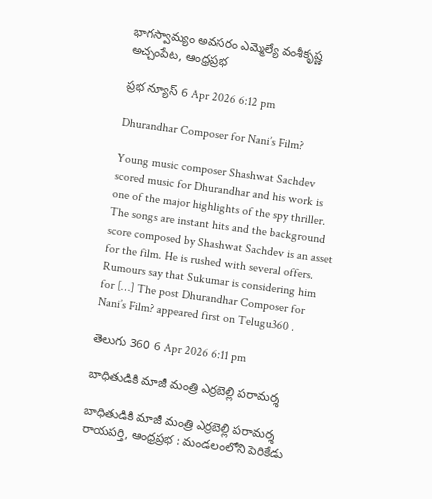భాగస్వామ్యం అవసరం ఎమ్మెల్యే వంశీకృష్ణ అచ్చంపేట, ఆంధ్రప్రభ

ప్రభ న్యూస్ 6 Apr 2026 6:12 pm

Dhurandhar Composer for Nani’s Film?

Young music composer Shashwat Sachdev scored music for Dhurandhar and his work is one of the major highlights of the spy thriller. The songs are instant hits and the background score composed by Shashwat Sachdev is an asset for the film. He is rushed with several offers. Rumours say that Sukumar is considering him for […] The post Dhurandhar Composer for Nani’s Film? appeared first on Telugu360 .

తెలుగు 360 6 Apr 2026 6:11 pm

బాధితుడికి మాజీ మంత్రి ఎర్రబెల్లి పరామర్శ

బాధితుడికి మాజీ మంత్రి ఎర్రబెల్లి పరామర్శ రాయపర్తి, ఆంధ్రప్రభ : మండలంలోని పెరికేడు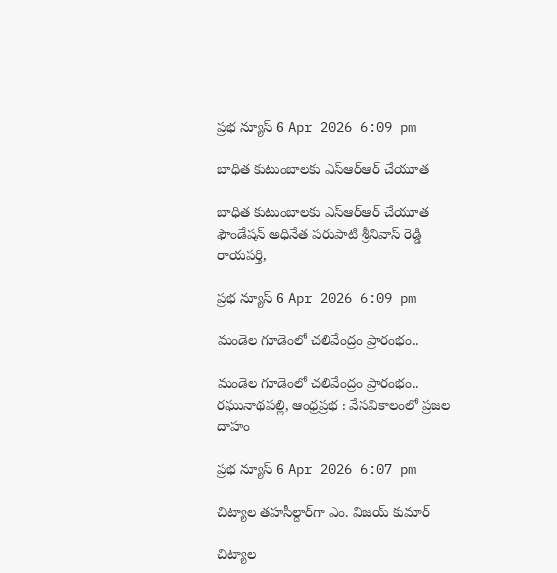ప్రభ న్యూస్ 6 Apr 2026 6:09 pm

బాధిత కుటుంబాలకు ఎస్ఆర్ఆర్ చేయూత

బాధిత కుటుంబాలకు ఎస్ఆర్ఆర్ చేయూత ఫౌండేషన్ అధినేత పరుపాటి శ్రీనివాస్ రెడ్డి రాయపర్తి,

ప్రభ న్యూస్ 6 Apr 2026 6:09 pm

మండెల గూడెంలో చలివేంద్రం ప్రారంభం..

మండెల గూడెంలో చలివేంద్రం ప్రారంభం.. రఘునాథపల్లి, ఆంధ్రప్రభ : వేసవికాలంలో ప్రజల దాహం

ప్రభ న్యూస్ 6 Apr 2026 6:07 pm

చిట్యాల తహసీల్దార్‌గా ఎం. విజయ్ కుమార్

చిట్యాల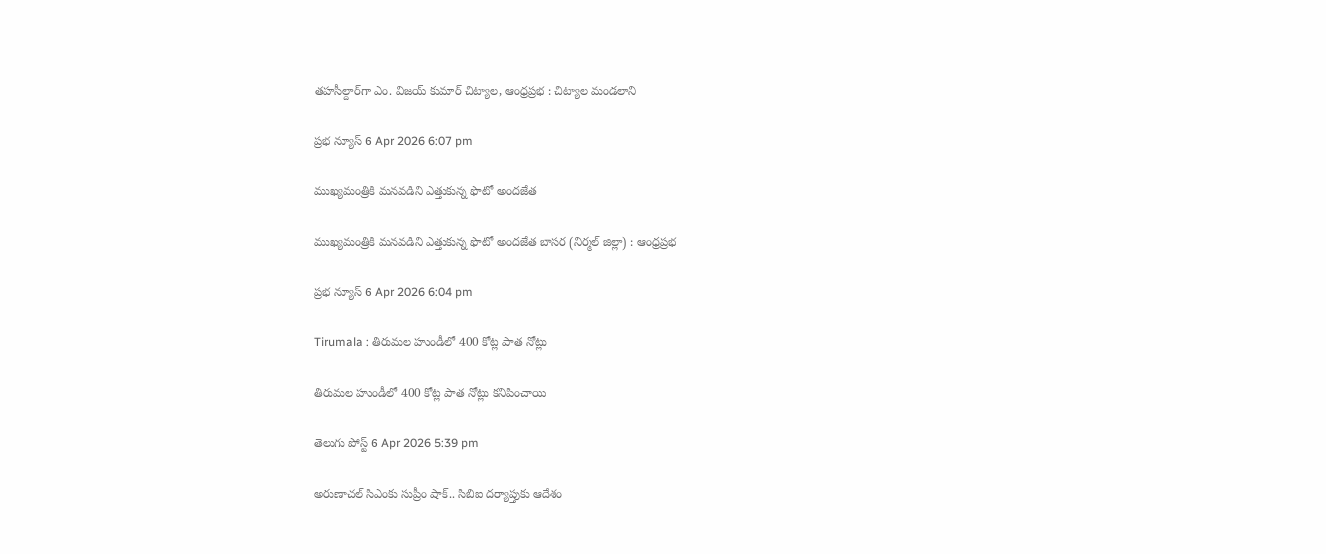తహసీల్దార్‌గా ఎం. విజయ్ కుమార్ చిట్యాల, ఆంధ్రప్రభ : చిట్యాల మండలాని

ప్రభ న్యూస్ 6 Apr 2026 6:07 pm

ముఖ్యమంత్రికి మనవడిని ఎత్తుకున్న ఫొటో అందజేత

ముఖ్యమంత్రికి మనవడిని ఎత్తుకున్న ఫొటో అందజేత బాసర (నిర్మల్ జిల్లా) : ఆంధ్ర‌ప్ర‌భ

ప్రభ న్యూస్ 6 Apr 2026 6:04 pm

Tirumala : తిరుమల హుండీలో 400 కోట్ల పాత నోట్లు

తిరుమల హుండీలో 400 కోట్ల పాత నోట్లు కనిపించాయి

తెలుగు పోస్ట్ 6 Apr 2026 5:39 pm

అరుణాచల్‌ సిఎంకు సుప్రీం షాక్.. సిబిఐ దర్యాప్తుకు ఆదేశం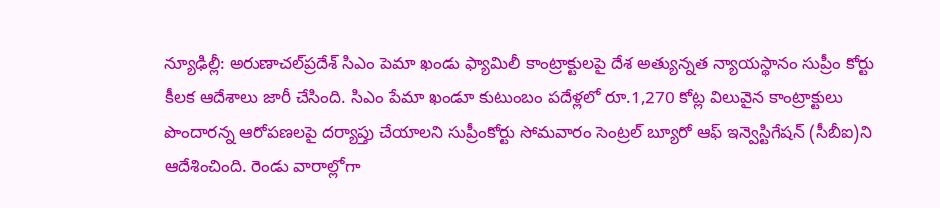న్యూఢిల్లీ: అరుణాచల్‌ప్రదేశ్‌ సిఎం పెమా ఖండు ఫ్యామిలీ కాంట్రాక్టులపై దేశ అత్యున్నత న్యాయస్థానం సుప్రీం కోర్టు కీలక ఆదేశాలు జారీ చేసింది. సిఎం పేమా ఖండూ కుటుంబం పదేళ్లలో రూ.1,270 కోట్ల విలువైన కాంట్రాక్టులు పొందారన్న ఆరోపణలపై దర్యాప్తు చేయాలని సుప్రీంకోర్టు సోమవారం సెంట్రల్ బ్యూరో ఆఫ్ ఇన్వెస్టిగేషన్ (సీబీఐ)ని ఆదేశించింది. రెండు వారాల్లోగా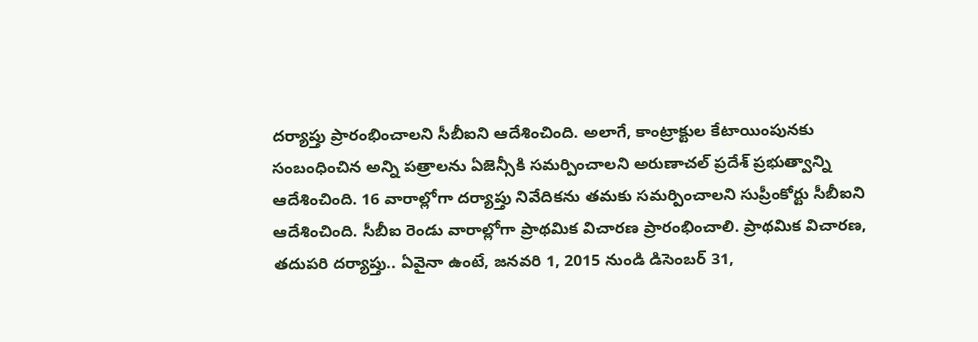దర్యాప్తు ప్రారంభించాలని సీబీఐని ఆదేశించింది. అలాగే, కాంట్రాక్టుల కేటాయింపునకు సంబంధించిన అన్ని పత్రాలను ఏజెన్సీకి సమర్పించాలని అరుణాచల్ ప్రదేశ్ ప్రభుత్వాన్ని ఆదేశించింది. 16 వారాల్లోగా దర్యాప్తు నివేదికను తమకు సమర్పించాలని సుప్రీంకోర్టు సీబీఐని ఆదేశించింది. సీబీఐ రెండు వారాల్లోగా ప్రాథమిక విచారణ ప్రారంభించాలి. ప్రాథమిక విచారణ, తదుపరి దర్యాప్తు.. ఏవైనా ఉంటే, జనవరి 1, 2015 నుండి డిసెంబర్ 31,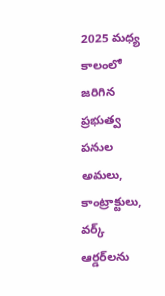2025 మధ్య కాలంలో జరిగిన ప్రభుత్వ పనుల అమలు, కాంట్రాక్టులు, వర్క్ ఆర్డర్‌లను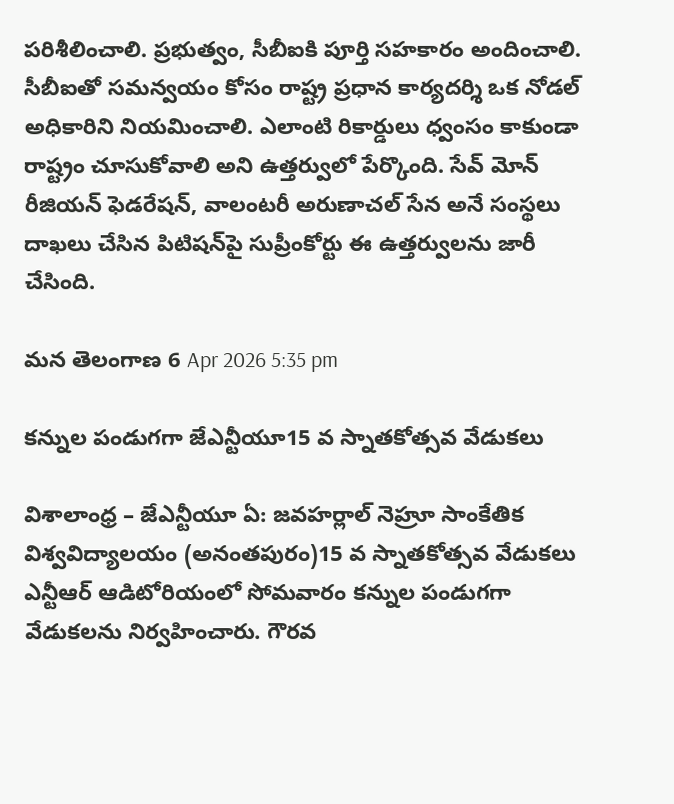పరిశీలించాలి. ప్రభుత్వం, సీబీఐకి పూర్తి సహకారం అందించాలి. సీబీఐతో సమన్వయం కోసం రాష్ట్ర ప్రధాన కార్యదర్శి ఒక నోడల్ అధికారిని నియమించాలి. ఎలాంటి రికార్డులు ధ్వంసం కాకుండా రాష్ట్రం చూసుకోవాలి అని ఉత్తర్వులో పేర్కొంది. సేవ్ మోన్ రీజియన్ ఫెడరేషన్, వాలంటరీ అరుణాచల్ సేన అనే సంస్థలు దాఖలు చేసిన పిటిషన్‌పై సుప్రీంకోర్టు ఈ ఉత్తర్వులను జారీ చేసింది.

మన తెలంగాణ 6 Apr 2026 5:35 pm

కన్నుల పండుగగా జేఎన్టీయూ15 వ స్నాతకోత్సవ వేడుకలు

విశాలాంధ్ర – జేఎన్టీయూ ఏ: జవహర్లాల్ నెహ్రూ సాంకేతిక విశ్వవిద్యాలయం (అనంతపురం)15 వ స్నాతకోత్సవ వేడుకలు ఎన్టీఆర్ ఆడిటోరియంలో సోమవారం కన్నుల పండుగగా వేడుకలను నిర్వహించారు. గౌరవ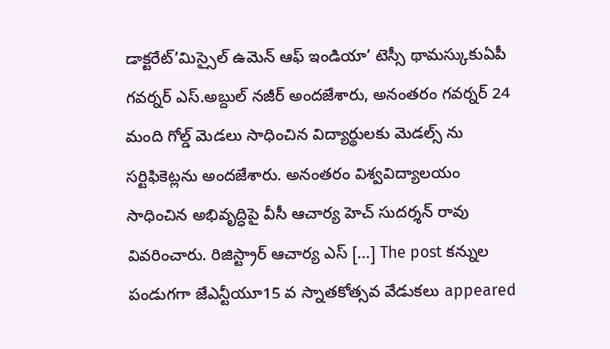డాక్టరేట్’మిస్సైల్ ఉమెన్ ఆఫ్ ఇండియా’ టెస్సీ థామస్కుకుఏపీ గవర్నర్ ఎస్.అబ్దుల్ నజీర్ అందజేశారు, అనంతరం గవర్నర్ 24 మంది గోల్డ్ మెడలు సాధించిన విద్యార్థులకు మెడల్స్ ను సర్టిఫికెట్లను అందజేశారు. అనంతరం విశ్వవిద్యాలయం సాధించిన అభివృద్ధిపై వీసీ ఆచార్య హెచ్ సుదర్శన్ రావు వివరించారు. రిజిస్ట్రార్ ఆచార్య ఎస్ […] The post కన్నుల పండుగగా జేఎన్టీయూ15 వ స్నాతకోత్సవ వేడుకలు appeared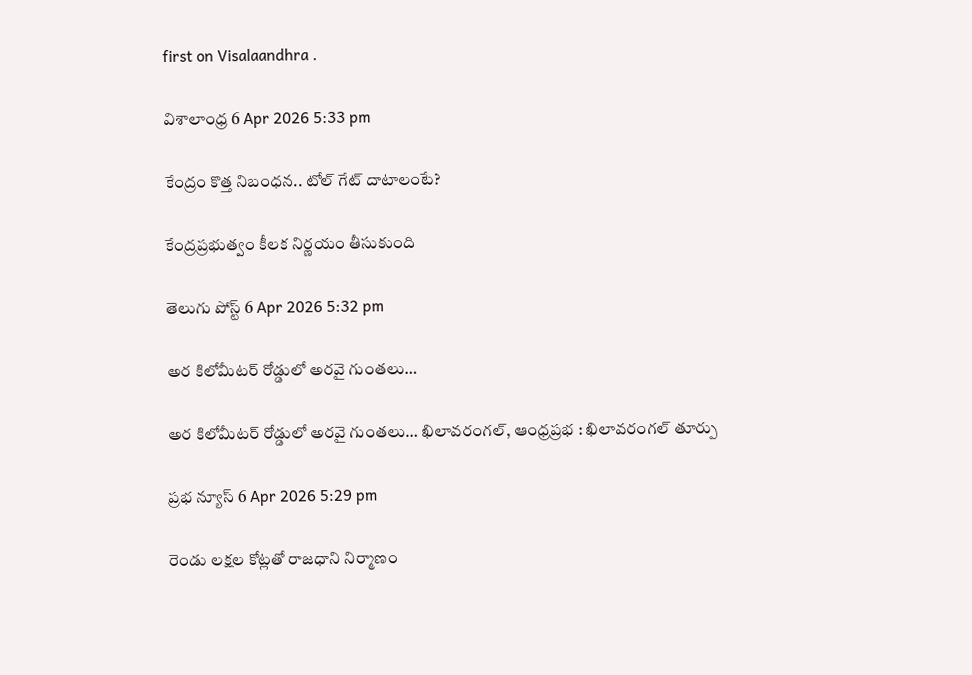first on Visalaandhra .

విశాలాంధ్ర 6 Apr 2026 5:33 pm

కేంద్రం కొత్త నిబంధన.. టోల్ గేట్ దాటాలంటే?

కేంద్రప్రభుత్వం కీలక నిర్ణయం తీసుకుంది

తెలుగు పోస్ట్ 6 Apr 2026 5:32 pm

అర కిలోమీటర్ రోడ్డులో అరవై గుంతలు…

అర కిలోమీటర్ రోడ్డులో అరవై గుంతలు… ఖిలావరంగల్, ఆంధ్రప్రభ : ఖిలావరంగల్ తూర్పు

ప్రభ న్యూస్ 6 Apr 2026 5:29 pm

రెండు లక్షల కోట్లతో రాజధాని నిర్మాణం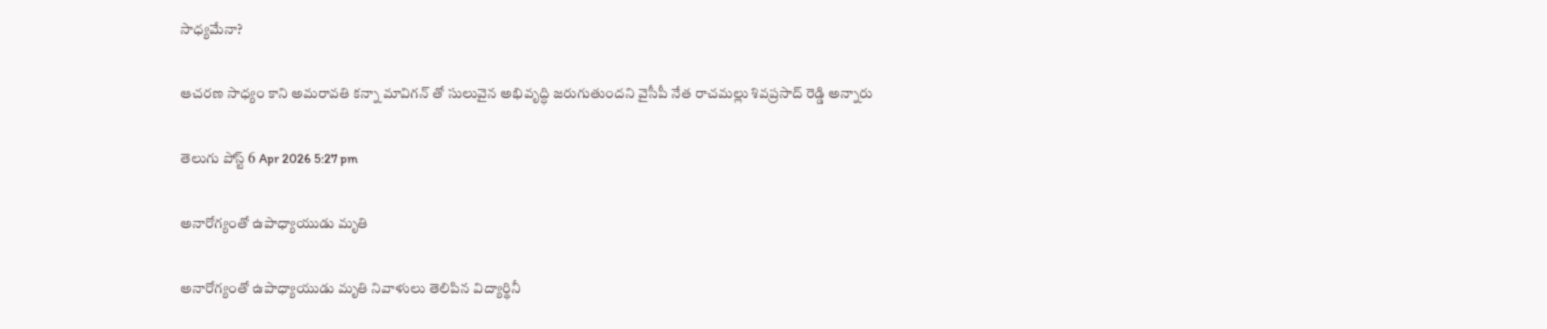సాధ్యమేనా?

ఆచ‌ర‌ణ సాధ్యం కాని అమ‌రావ‌తి క‌న్నా మావిగ‌న్ తో సులువైన అభివృద్ధి జరుగుతుందని వైసీపీ నేత రాచమల్లు శివప్రసాద్ రెడ్డి అన్నారు

తెలుగు పోస్ట్ 6 Apr 2026 5:27 pm

అనారోగ్యంతో ఉపాధ్యాయుడు మృతి

అనారోగ్యంతో ఉపాధ్యాయుడు మృతి నివాళులు తెలిపిన విద్యార్థినీ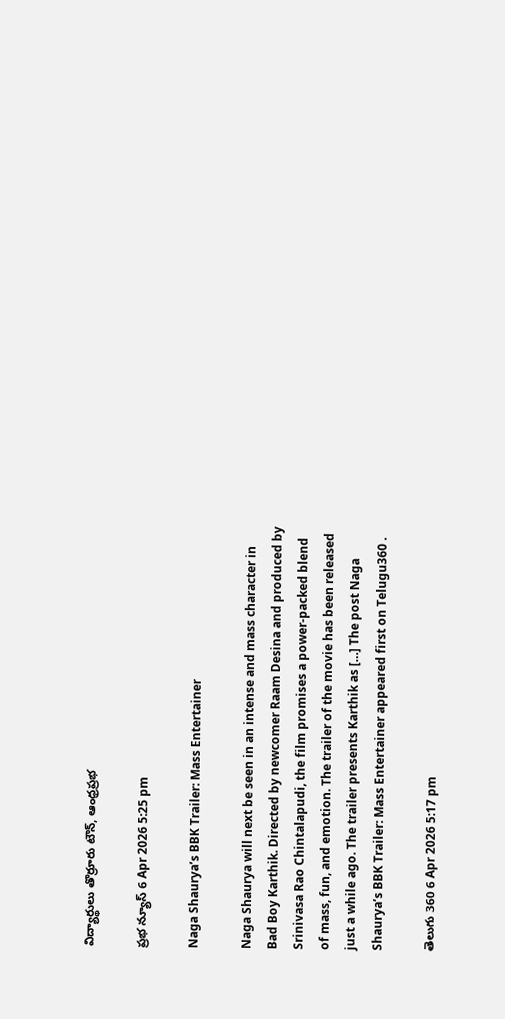విద్యార్థులు తొర్రూరు టౌన్, ఆంధ్రప్రభ

ప్రభ న్యూస్ 6 Apr 2026 5:25 pm

Naga Shaurya’s BBK Trailer: Mass Entertainer

Naga Shaurya will next be seen in an intense and mass character in Bad Boy Karthik. Directed by newcomer Raam Desina and produced by Srinivasa Rao Chintalapudi, the film promises a power-packed blend of mass, fun, and emotion. The trailer of the movie has been released just a while ago. The trailer presents Karthik as […] The post Naga Shaurya’s BBK Trailer: Mass Entertainer appeared first on Telugu360 .

తెలుగు 360 6 Apr 2026 5:17 pm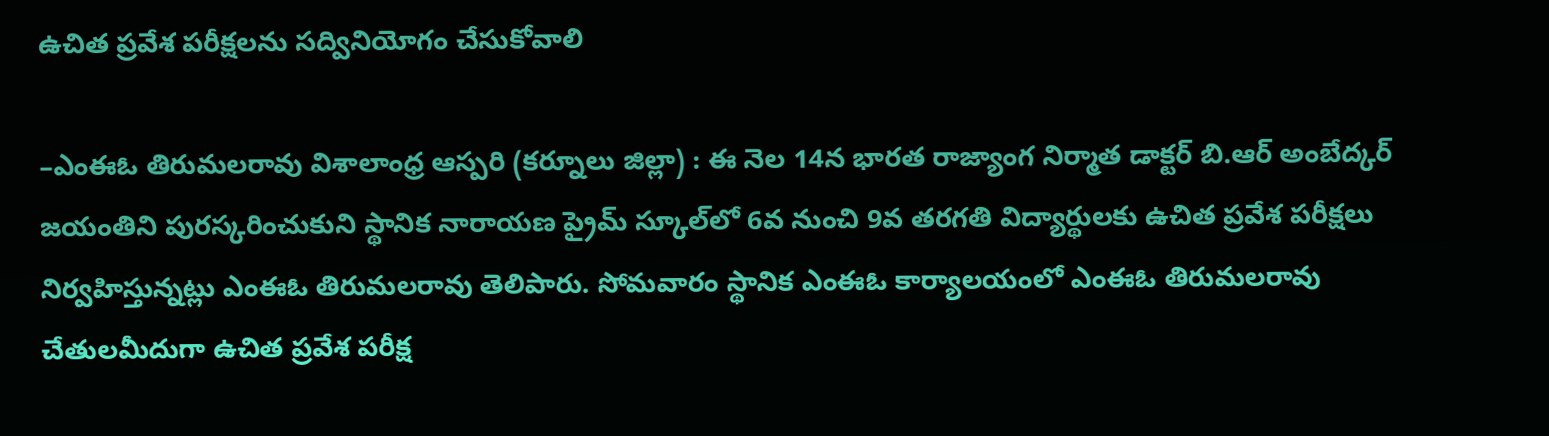ఉచిత ప్రవేశ పరీక్షలను సద్వినియోగం చేసుకోవాలి

–ఎంఈఓ తిరుమలరావు విశాలాంధ్ర ఆస్పరి (కర్నూలు జిల్లా) : ఈ నెల 14న భారత రాజ్యాంగ నిర్మాత డాక్టర్ బి.ఆర్ అంబేద్కర్ జయంతిని పురస్కరించుకుని స్థానిక నారాయణ ప్రైమ్ స్కూల్‌లో 6వ నుంచి 9వ తరగతి విద్యార్థులకు ఉచిత ప్రవేశ పరీక్షలు నిర్వహిస్తున్నట్లు ఎంఈఓ తిరుమలరావు తెలిపారు. సోమవారం స్థానిక ఎంఈఓ కార్యాలయంలో ఎంఈఓ తిరుమలరావు చేతులమీదుగా ఉచిత ప్రవేశ పరీక్ష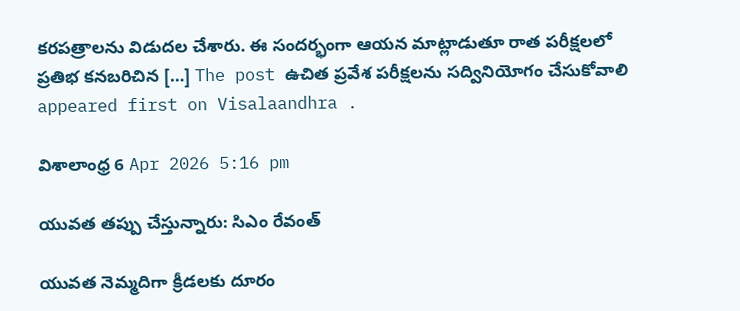కరపత్రాలను విడుదల చేశారు. ఈ సందర్భంగా ఆయన మాట్లాడుతూ రాత పరీక్షలలో ప్రతిభ కనబరిచిన […] The post ఉచిత ప్రవేశ పరీక్షలను సద్వినియోగం చేసుకోవాలి appeared first on Visalaandhra .

విశాలాంధ్ర 6 Apr 2026 5:16 pm

యువ‌త త‌ప్పు చేస్తున్నారు: సిఎం రేవంత్

యువత నెమ్మ‌దిగా క్రీడ‌ల‌కు దూరం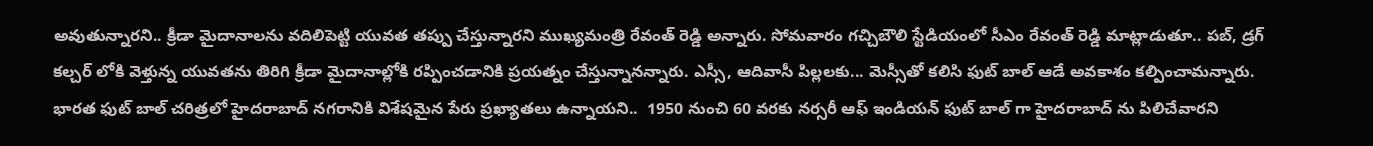అవుతున్నారని.. క్రీడా మైదానాల‌ను వ‌దిలిపెట్టి యువ‌త త‌ప్పు చేస్తున్నారని ముఖ్యమంత్రి రేవంత్ రెడ్డి అన్నారు. సోమవారం గ‌చ్చిబౌలి స్టేడియంలో సీఎం రేవంత్ రెడ్డి మాట్లాడుతూ.. ప‌బ్, డ్ర‌గ్ క‌ల్చ‌ర్ లోకి వెళ్తున్న యువ‌త‌ను తిరిగి క్రీడా మైదానాల్లోకి ర‌ప్పించ‌డానికి ప్ర‌య‌త్నం చేస్తున్నానన్నారు. ఎస్సీ, ఆదివాసీ పిల్ల‌లకు... మెస్సీతో కలిసి ఫుట్ బాల్ ఆడే అవ‌కాశం క‌ల్పించామన్నారు. భార‌త ఫుట్ బాల్ చ‌రిత్ర‌లో హైద‌రాబాద్ న‌గ‌రానికి విశేషమైన పేరు ప్ర‌ఖ్యాత‌లు ఉన్నాయని..  1950 నుంచి 60 వ‌ర‌కు న‌ర్సరీ ఆఫ్ ఇండియన్ ఫుట్ బాల్ గా హైద‌రాబాద్ ను పిలిచేవారని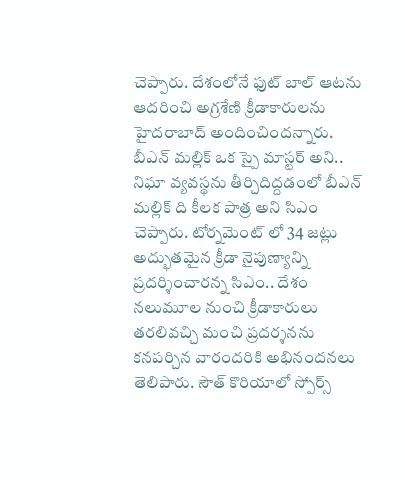చెప్పారు. దేశంలోనే ఫుట్ బాల్ ఆట‌ను ఆద‌రించి అగ్ర‌శేణి క్రీడాకారుల‌ను హైద‌రాబాద్ అందించిందన్నారు. బీఎన్ మల్లిక్ ఒక స్పై మాస్ట‌ర్ అని.. నిఘా వ్య‌వ‌స్థ‌ను తీర్చిదిద్ద‌డంలో బీఎన్ మ‌ల్లిక్ ది కీల‌క పాత్ర‌ అని సిఎం చెప్పారు. టోర్న‌మెంట్ లో 34 జ‌ట్లు అద్భుత‌మైన క్రీడా నైపుణ్యాన్ని ప్ర‌ద‌ర్శించారన్న సిఎం.. దేశం న‌లుమూల నుంచి క్రీడాకారులు త‌ర‌లివ‌చ్చి మంచి ప్ర‌ద‌ర్శ‌న‌ను క‌న‌ప‌ర్చిన వారందరికి అభినందన‌లు తెలిపారు. సౌత్ కొరియాలో స్పోర్స్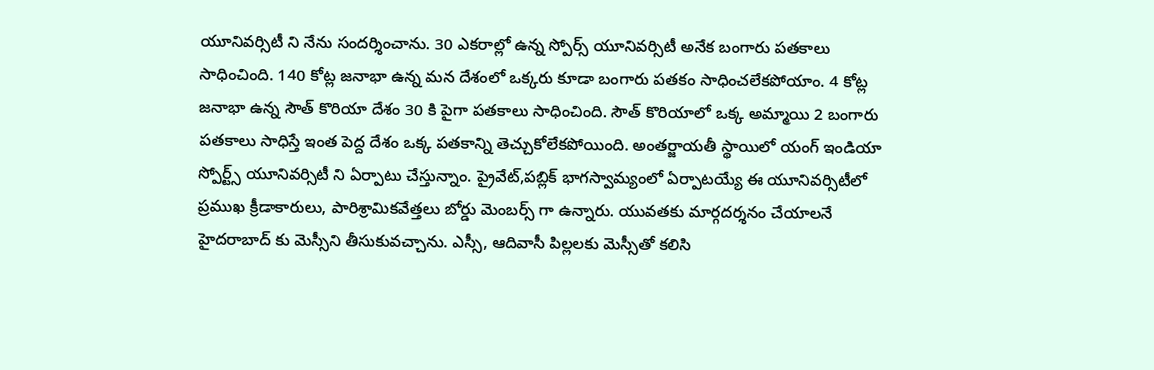యూనివ‌ర్సిటీ ని నేను సంద‌ర్శించాను. 30 ఎక‌రాల్లో ఉన్న స్పోర్స్ యూనివర్సిటీ అనేక బంగారు ప‌త‌కాలు సాధించింది. 140 కోట్ల జ‌నాభా ఉన్న మ‌న దేశంలో ఒక్క‌రు కూడా బంగారు ప‌త‌కం సాధించ‌లేక‌పోయాం. 4 కోట్ల జ‌నాభా ఉన్న సౌత్ కొరియా దేశం 30 కి పైగా ప‌త‌కాలు సాధించింది. సౌత్ కొరియాలో ఒక్క అమ్మాయి 2 బంగారు ప‌త‌కాలు సాధిస్తే ఇంత పెద్ద దేశం ఒక్క ప‌త‌కాన్ని తెచ్చుకోలేక‌పోయింది. అంత‌ర్జాయ‌తీ స్థాయిలో యంగ్ ఇండియా స్పోర్ట్స్ యూనివ‌ర్సిటీ ని ఏర్పాటు చేస్తున్నాం. ప్రైవేట్,ప‌బ్లిక్ భాగ‌స్వామ్యంలో ఏర్పాటయ్యే ఈ యూనివ‌ర్సిటీలో ప్ర‌ముఖ క్రీడాకారులు, పారిశ్రామిక‌వేత్త‌లు బోర్డు మెంబ‌ర్స్ గా ఉన్నారు. యువ‌త‌కు మార్గ‌ద‌ర్శ‌నం చేయాలనే హైద‌రాబాద్ కు మెస్సీని తీసుకువ‌చ్చాను. ఎస్సీ, ఆదివాసీ పిల్ల‌లకు మెస్సీతో కలిసి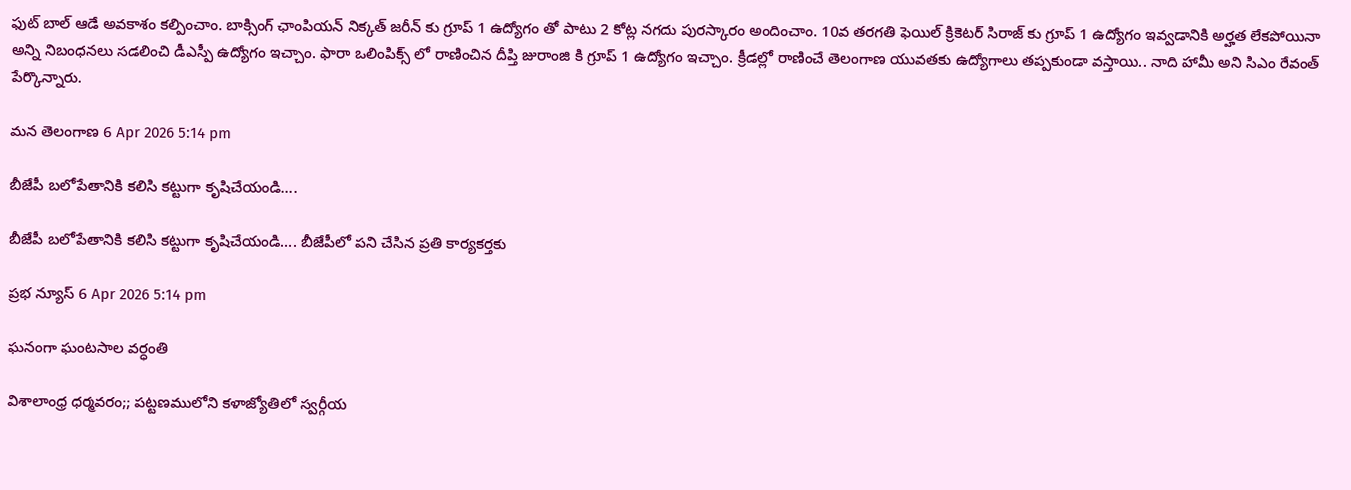ఫుట్ బాల్ ఆడే అవ‌కాశం క‌ల్పించాం. బాక్సింగ్ ఛాంపియ‌న్ నిక్క‌త్ జ‌రీన్ కు గ్రూప్ 1 ఉద్యోగం తో పాటు 2 కోట్ల న‌గ‌దు పుర‌స్కారం అందించాం. 10వ త‌ర‌గ‌తి ఫెయిల్ క్రికెటర్ సిరాజ్ కు గ్రూప్ 1 ఉద్యోగం ఇవ్వ‌డానికి అర్హ‌త లేక‌పోయినా అన్ని నిబంధ‌న‌లు స‌డ‌లించి డీఎస్పీ ఉద్యోగం ఇచ్చాం. ఫారా ఒలింపిక్స్ లో రాణించిన దీప్తి జురాంజి కి గ్రూప్ 1 ఉద్యోగం ఇచ్చాం. క్రీడ‌ల్లో రాణించే తెలంగాణ యువ‌త‌కు ఉద్యోగాలు త‌ప్ప‌కుండా వ‌స్తాయి.. నాది హామీ అని సిఎం రేవంత్ పేర్కొన్నారు.

మన తెలంగాణ 6 Apr 2026 5:14 pm

బీజేపీ బలోపేతానికి కలిసి కట్టుగా కృషిచేయండి….

బీజేపీ బలోపేతానికి కలిసి కట్టుగా కృషిచేయండి…. బీజేపీలో పని చేసిన ప్రతి కార్యకర్తకు

ప్రభ న్యూస్ 6 Apr 2026 5:14 pm

ఘనంగా ఘంటసాల వర్ధంతి

విశాలాంధ్ర ధర్మవరం;; పట్టణములోని కళాజ్యోతిలో స్వర్గీయ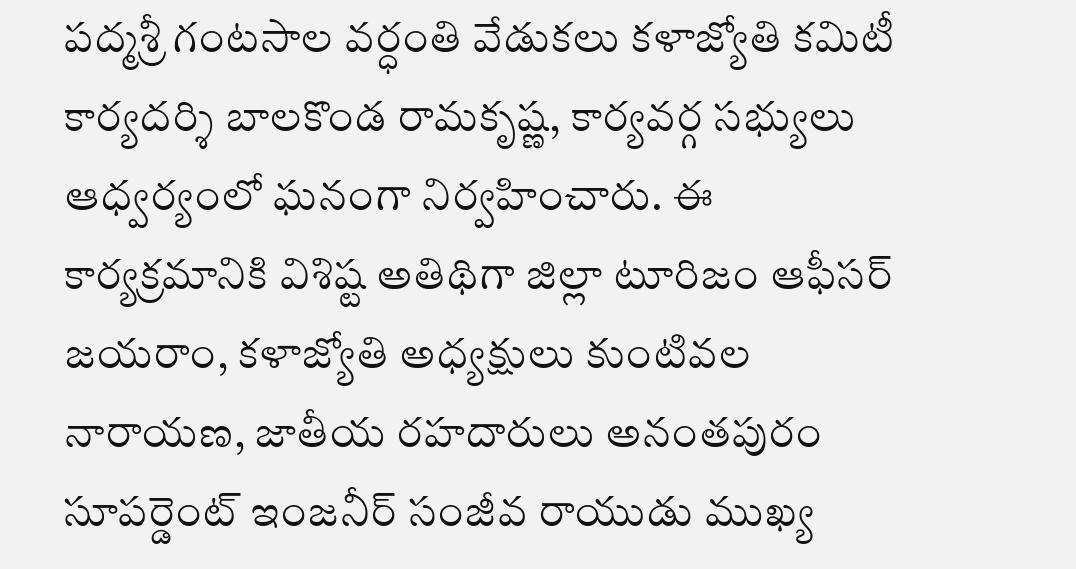పద్మశ్రీ గంటసాల వర్ధంతి వేడుకలు కళాజ్యోతి కమిటీ కార్యదర్శి బాలకొండ రామకృష్ణ, కార్యవర్గ సభ్యులు ఆధ్వర్యంలో ఘనంగా నిర్వహించారు. ఈ కార్యక్రమానికి విశిష్ట అతిథిగా జిల్లా టూరిజం ఆఫీసర్ జయరాం, కళాజ్యోతి అధ్యక్షులు కుంటివల నారాయణ, జాతీయ రహదారులు అనంతపురం సూపర్డెంట్ ఇంజనీర్ సంజీవ రాయుడు ముఖ్య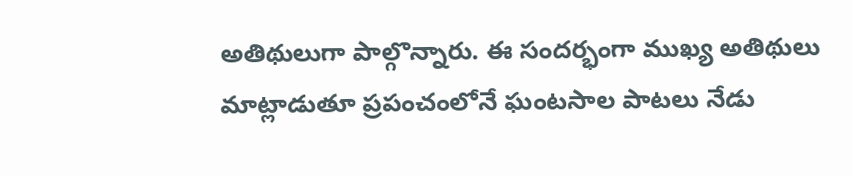అతిథులుగా పాల్గొన్నారు. ఈ సందర్భంగా ముఖ్య అతిథులు మాట్లాడుతూ ప్రపంచంలోనే ఘంటసాల పాటలు నేడు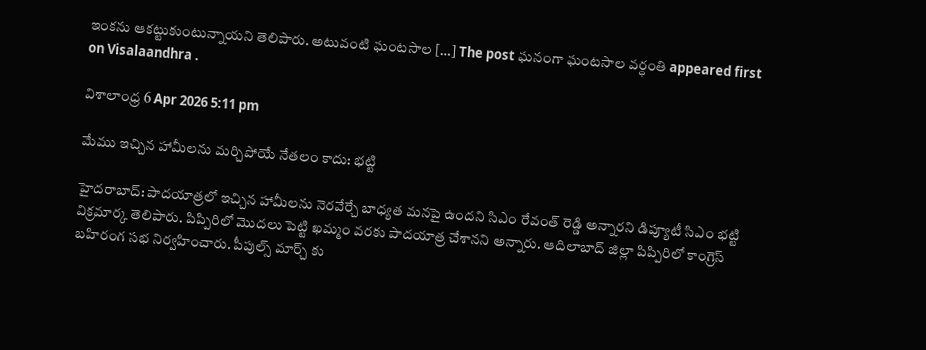ఇంకను ఆకట్టుకుంటున్నాయని తెలిపారు. అటువంటి ఘంటసాల […] The post ఘనంగా ఘంటసాల వర్ధంతి appeared first on Visalaandhra .

విశాలాంధ్ర 6 Apr 2026 5:11 pm

మేము ఇచ్చిన హామీలను మర్చిపోయే నేతలం కాదు: భట్టి

హైదరాబాద్: పాదయాత్రలో ఇచ్చిన హామీలను నెరవేర్చే బాధ్యత మనపై ఉందని సిఎం రేవంత్ రెడ్డి అన్నారని డిప్యూటీ సిఎం భట్టి విక్రమార్క తెలిపారు. పిప్పిరిలో మొదలు పెట్టి ఖమ్మం వరకు పాదయాత్ర చేశానని అన్నారు. ఆదిలాబాద్ జిల్లా పిప్పిరిలో కాంగ్రెస్ బహిరంగ సభ నిర్వహించారు. పీపుల్స్ మార్చ్ కు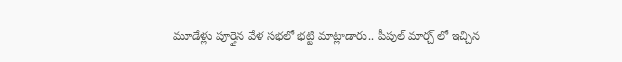మూడేళ్లు పూర్తైన వేళ సభలో భట్టి మాట్లాడారు.. పీపుల్ మార్చ్ లో ఇచ్చిన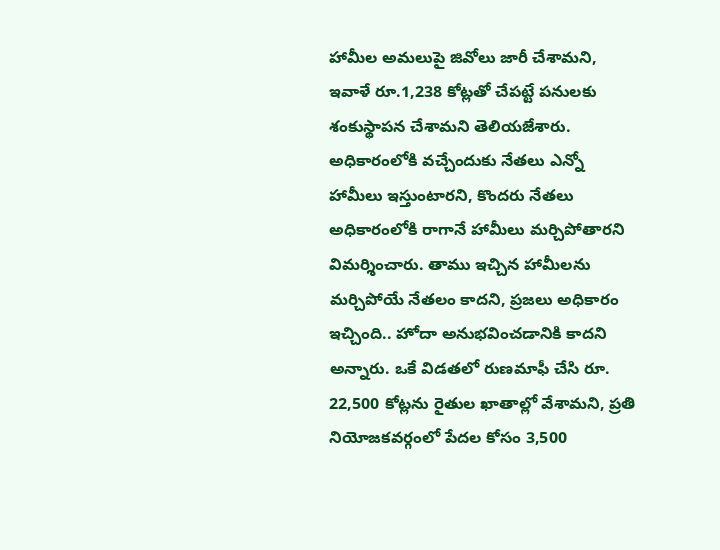హామీల అమలుపై జివోలు జారీ చేశామని, ఇవాళే రూ.1,238 కోట్లతో చేపట్టే పనులకు శంకుస్థాపన చేశామని తెలియజేశారు. అధికారంలోకి వచ్చేందుకు నేతలు ఎన్నో హామీలు ఇస్తుంటారని, కొందరు నేతలు అధికారంలోకి రాగానే హామీలు మర్చిపోతారని విమర్శించారు. తాము ఇచ్చిన హామీలను మర్చిపోయే నేతలం కాదని, ప్రజలు అధికారం ఇచ్చింది.. హోదా అనుభవించడానికి కాదని అన్నారు. ఒకే విడతలో రుణమాఫీ చేసి రూ. 22,500 కోట్లను రైతుల ఖాతాల్లో వేశామని, ప్రతి నియోజకవర్గంలో పేదల కోసం 3,500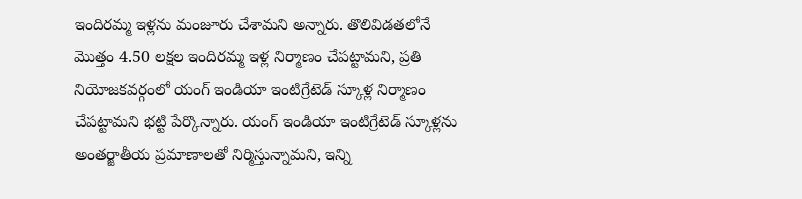ఇందిరమ్మ ఇళ్లను మంజూరు చేశామని అన్నారు. తొలివిడతలోనే మొత్తం 4.50 లక్షల ఇందిరమ్మ ఇళ్ల నిర్మాణం చేపట్టామని, ప్రతి నియోజకవర్గంలో యంగ్ ఇండియా ఇంటిగ్రేటెడ్ స్కూళ్ల నిర్మాణం చేపట్టామని భట్టి పేర్కొన్నారు. యంగ్ ఇండియా ఇంటిగ్రేటెడ్ స్కూళ్లను అంతర్జాతీయ ప్రమాణాలతో నిర్మిస్తున్నామని, ఇన్ని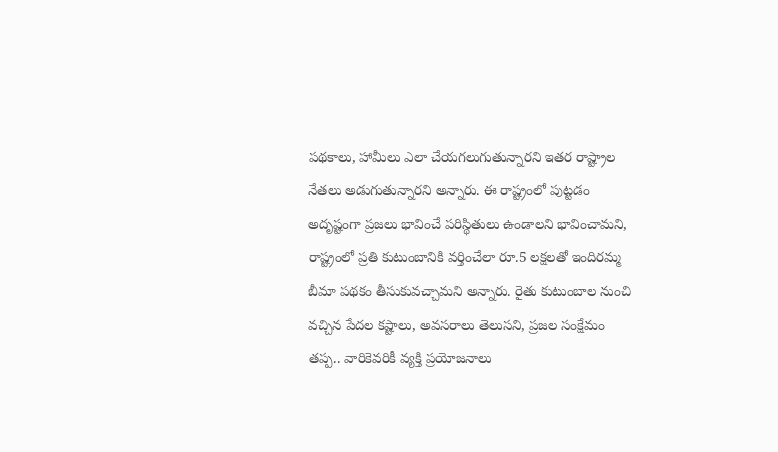పథకాలు, హామీలు ఎలా చేయగలుగుతున్నారని ఇతర రాష్ట్రాల నేతలు అడుగుతున్నారని అన్నారు. ఈ రాష్ట్రంలో పుట్టడం అదృష్టంగా ప్రజలు భావించే పరిస్థితులు ఉండాలని భావించామని, రాష్ట్రంలో ప్రతి కుటుంబానికి వర్తించేలా రూ.5 లక్షలతో ఇందిరమ్మ బీమా పథకం తీసుకువచ్చామని అన్నారు. రైతు కుటుంబాల నుంచి వచ్చిన పేదల కష్టాలు, అవసరాలు తెలుసని, ప్రజల సంక్షేమం తప్ప.. వారికెవరికీ వ్యక్తి ప్రయోజనాలు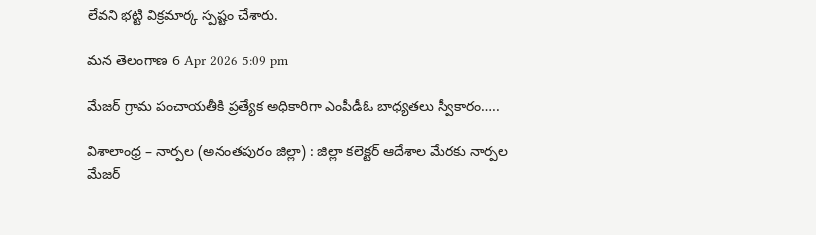లేవని భట్టి విక్రమార్క స్పష్టం చేశారు.

మన తెలంగాణ 6 Apr 2026 5:09 pm

మేజర్ గ్రామ పంచాయతీకి ప్రత్యేక అధికారిగా ఎంపీడీఓ బాధ్యతలు స్వీకారం…..

విశాలాంధ్ర – నార్పల (అనంతపురం జిల్లా) : జిల్లా కలెక్టర్ ఆదేశాల మేరకు నార్పల మేజర్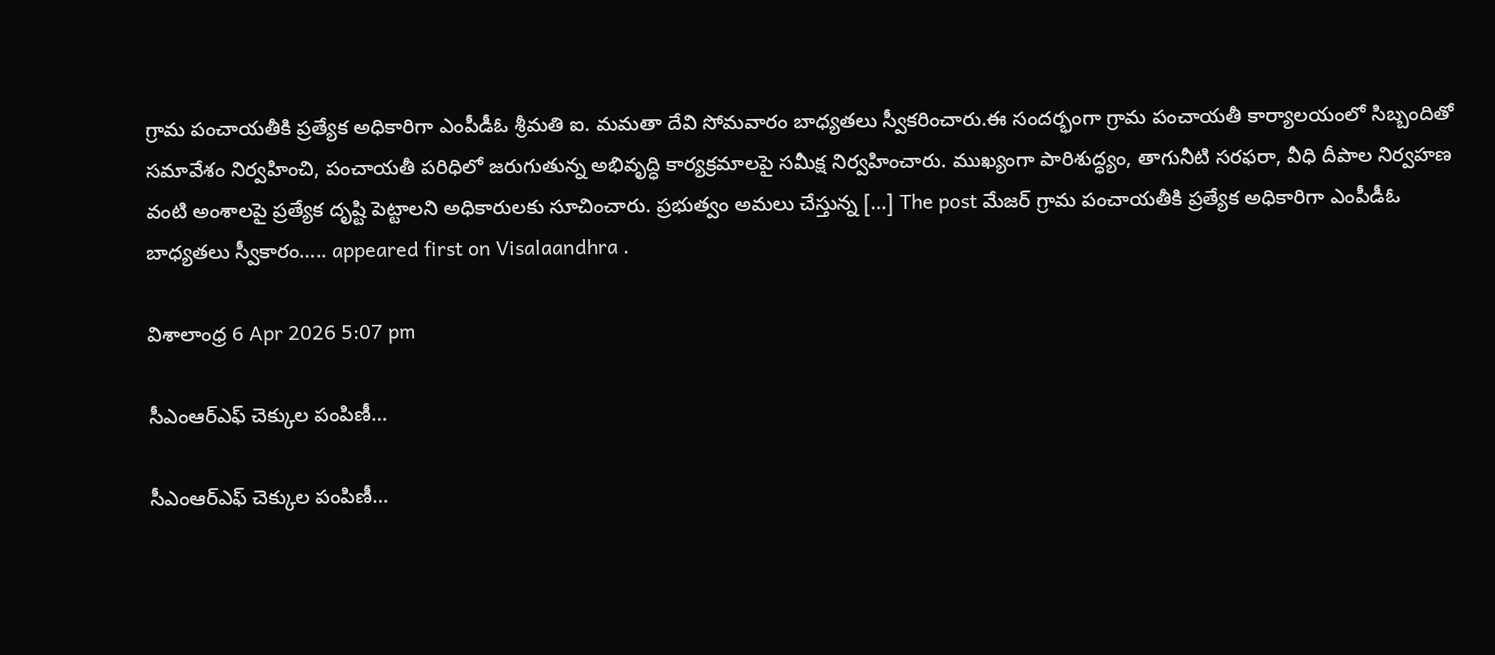గ్రామ పంచాయతీకి ప్రత్యేక అధికారిగా ఎంపీడీఓ శ్రీమతి ఐ. మమతా దేవి సోమవారం బాధ్యతలు స్వీకరించారు.ఈ సందర్భంగా గ్రామ పంచాయతీ కార్యాలయంలో సిబ్బందితో సమావేశం నిర్వహించి, పంచాయతీ పరిధిలో జరుగుతున్న అభివృద్ధి కార్యక్రమాలపై సమీక్ష నిర్వహించారు. ముఖ్యంగా పారిశుద్ధ్యం, తాగునీటి సరఫరా, వీధి దీపాల నిర్వహణ వంటి అంశాలపై ప్రత్యేక దృష్టి పెట్టాలని అధికారులకు సూచించారు. ప్రభుత్వం అమలు చేస్తున్న […] The post మేజర్ గ్రామ పంచాయతీకి ప్రత్యేక అధికారిగా ఎంపీడీఓ బాధ్యతలు స్వీకారం….. appeared first on Visalaandhra .

విశాలాంధ్ర 6 Apr 2026 5:07 pm

సీఎంఆర్ఎఫ్ చెక్కుల పంపిణీ…

సీఎంఆర్ఎఫ్ చెక్కుల పంపిణీ…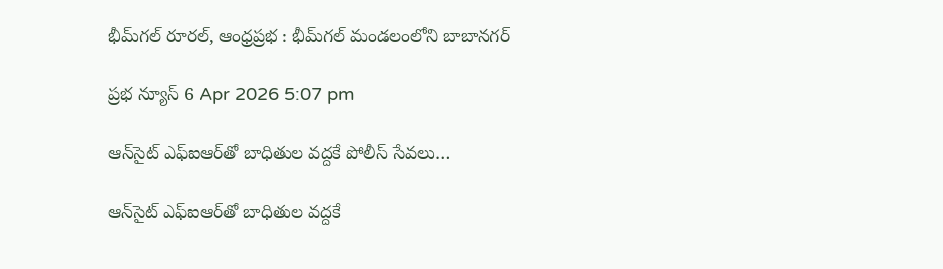భీమ్‌గల్‌ రూరల్, ఆంధ్రప్రభ : భీమ్‌గల్‌ మండలంలోని బాబానగర్

ప్రభ న్యూస్ 6 Apr 2026 5:07 pm

ఆన్‌సైట్ ఎఫ్‌ఐఆర్‌తో బాధితుల వద్దకే పోలీస్ సేవలు…

ఆన్‌సైట్ ఎఫ్‌ఐఆర్‌తో బాధితుల వద్దకే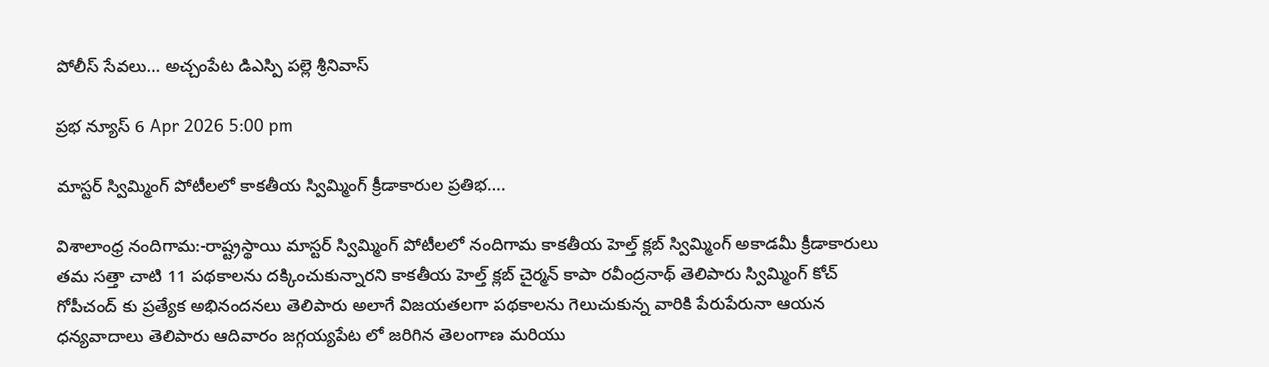పోలీస్ సేవలు… అచ్చంపేట డిఎస్పి పల్లె శ్రీనివాస్

ప్రభ న్యూస్ 6 Apr 2026 5:00 pm

మాస్టర్ స్విమ్మింగ్ పోటీలలో కాకతీయ స్విమ్మింగ్ క్రీడాకారుల ప్రతిభ….

విశాలాంధ్ర నందిగామ:-రాష్ట్రస్థాయి మాస్టర్ స్విమ్మింగ్ పోటీలలో నందిగామ కాకతీయ హెల్త్ క్లబ్ స్విమ్మింగ్ అకాడమీ క్రీడాకారులు తమ సత్తా చాటి 11 పథకాలను దక్కించుకున్నారని కాకతీయ హెల్త్ క్లబ్ చైర్మన్ కాపా రవీంద్రనాథ్ తెలిపారు స్విమ్మింగ్ కోచ్ గోపీచంద్ కు ప్రత్యేక అభినందనలు తెలిపారు అలాగే విజయతలగా పథకాలను గెలుచుకున్న వారికి పేరుపేరునా ఆయన ధన్యవాదాలు తెలిపారు ఆదివారం జగ్గయ్యపేట లో జరిగిన తెలంగాణ మరియు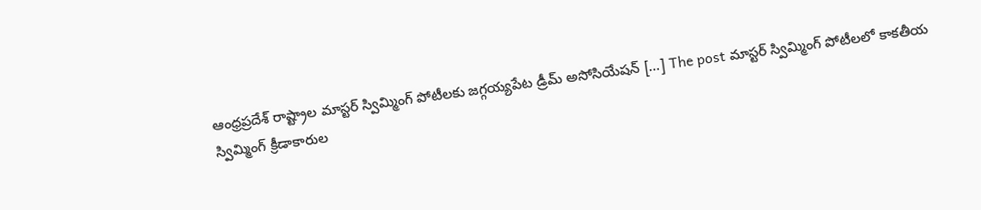ఆంధ్రప్రదేశ్ రాష్ట్రాల మాస్టర్ స్విమ్మింగ్ పోటీలకు జగ్గయ్యపేట డ్రీమ్ అసోసియేషన్ […] The post మాస్టర్ స్విమ్మింగ్ పోటీలలో కాకతీయ స్విమ్మింగ్ క్రీడాకారుల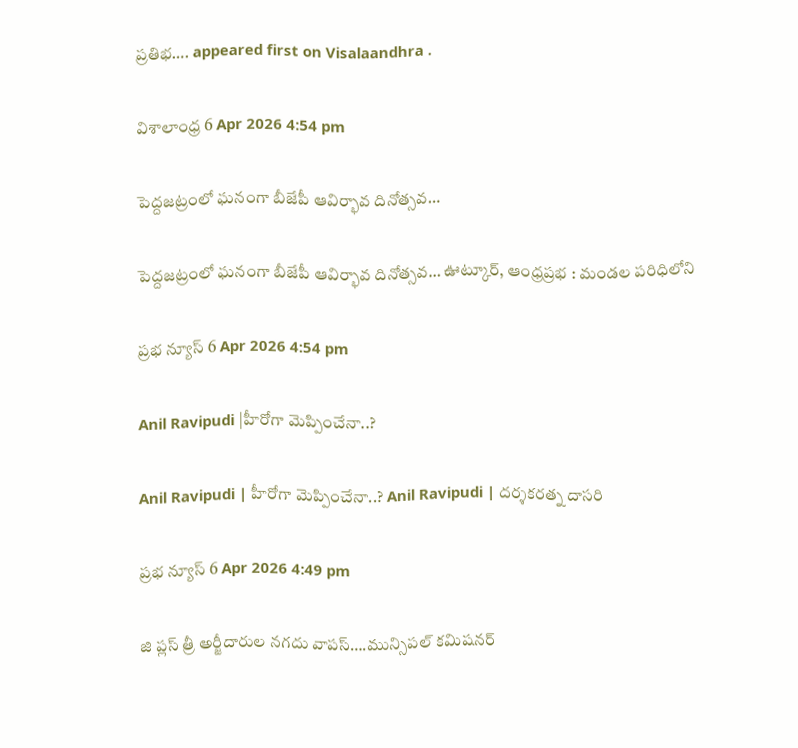ప్రతిభ…. appeared first on Visalaandhra .

విశాలాంధ్ర 6 Apr 2026 4:54 pm

పెద్దజట్రంలో ఘనంగా బీజేపీ ఆవిర్భావ దినోత్సవ…

పెద్దజట్రంలో ఘనంగా బీజేపీ ఆవిర్భావ దినోత్సవ… ఊట్కూర్, ఆంధ్ర‌ప్ర‌భ : మండల పరిధిలోని

ప్రభ న్యూస్ 6 Apr 2026 4:54 pm

Anil Ravipudi |హీరోగా మెప్పించేనా..?

Anil Ravipudi | హీరోగా మెప్పించేనా..? Anil Ravipudi | దర్శకరత్న దాసరి

ప్రభ న్యూస్ 6 Apr 2026 4:49 pm

జి ప్లస్ త్రీ అర్జీదారుల నగదు వాపస్….మున్సిపల్ కమిషనర్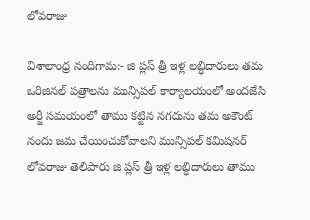లోవరాజు

విశాలాంధ్ర నందిగామ:- జి ప్లస్ త్రీ ఇళ్ల లబ్ధిదారులు తమ ఒరిజినల్ పత్రాలను మున్సిపల్ కార్యాలయంలో అందజేసి అర్జీ సమయంలో తాము కట్టిన నగదును తమ అకౌంట్ నందు జమ చేయించుకోవాలని మున్సిపల్ కమిషనర్ లోవరాజు తెలిపారు జి ప్లస్ త్రీ ఇళ్ల లబ్ధిదారులు తాము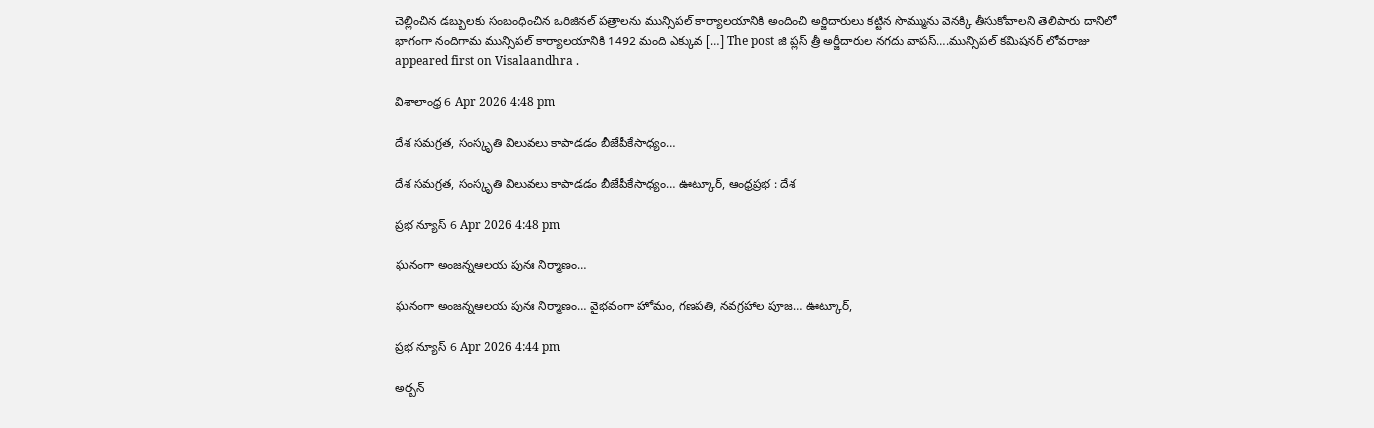చెల్లించిన డబ్బులకు సంబంధించిన ఒరిజినల్ పత్రాలను మున్సిపల్ కార్యాలయానికి అందించి అర్జిదారులు కట్టిన సొమ్మును వెనక్కి తీసుకోవాలని తెలిపారు దానిలో భాగంగా నందిగామ మున్సిపల్ కార్యాలయానికి 1492 మంది ఎక్కువ […] The post జి ప్లస్ త్రీ అర్జీదారుల నగదు వాపస్….మున్సిపల్ కమిషనర్ లోవరాజు appeared first on Visalaandhra .

విశాలాంధ్ర 6 Apr 2026 4:48 pm

దేశ సమగ్రత, సంస్కృతి విలువలు కాపాడడం బీజేపీకేసాధ్యం…

దేశ సమగ్రత, సంస్కృతి విలువలు కాపాడడం బీజేపీకేసాధ్యం… ఊట్కూర్, ఆంధ్రప్రభ : దేశ

ప్రభ న్యూస్ 6 Apr 2026 4:48 pm

ఘనంగా అంజన్నఆలయ పునః నిర్మాణం…

ఘనంగా అంజన్నఆలయ పునః నిర్మాణం… వైభవంగా హోమం, గణపతి, నవగ్రహాల పూజ… ఊట్కూర్,

ప్రభ న్యూస్ 6 Apr 2026 4:44 pm

అర్బన్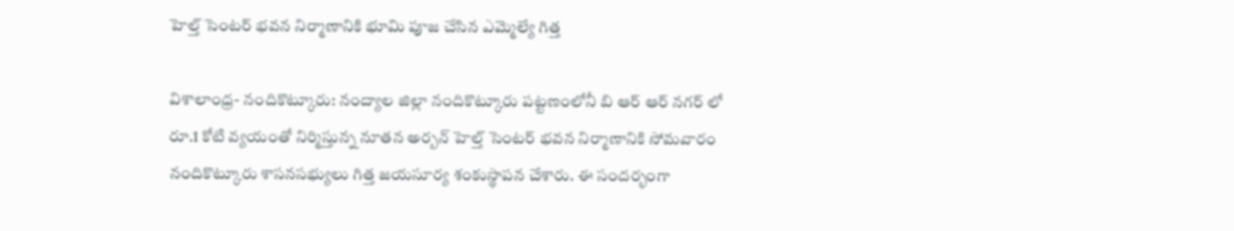హెల్త్ సెంటర్ భవన నిర్మాణానికి భూమి పూజ చేసిన ఎమ్మెల్యే గిత్త

విశాలాంధ్ర- నందికొట్కూరు: నంద్యాల జిల్లా నందికొట్కూరు పట్టణంలోనీ బి ఆర్ ఆర్ నగర్ లో రూ.1 కోటి వ్యయంతో నిర్మిస్తున్న నూతన అర్బన్ హెల్త్ సెంటర్ భవన నిర్మాణానికి సోమవారం నందికొట్కూరు శాసనసభ్యులు గిత్త జయసూర్య శంకుస్థాపన చేశారు. ఈ సందర్భంగా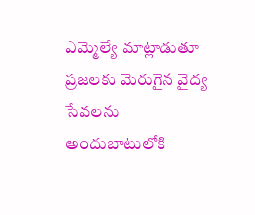ఎమ్మెల్యే మాట్లాడుతూ ప్రజలకు మెరుగైన వైద్య సేవలను అందుబాటులోకి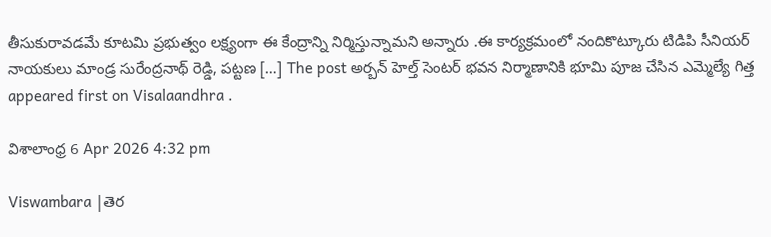తీసుకురావడమే కూటమి ప్రభుత్వం లక్ష్యంగా ఈ కేంద్రాన్ని నిర్మిస్తున్నామని అన్నారు .ఈ కార్యక్రమంలో నందికొట్కూరు టిడిపి సీనియర్ నాయకులు మాండ్ర సురేంద్రనాథ్ రెడ్డి, పట్టణ […] The post అర్బన్ హెల్త్ సెంటర్ భవన నిర్మాణానికి భూమి పూజ చేసిన ఎమ్మెల్యే గిత్త appeared first on Visalaandhra .

విశాలాంధ్ర 6 Apr 2026 4:32 pm

Viswambara |తెర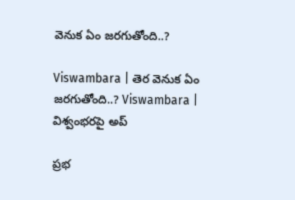వెనుక ఏం జరగుతోంది..?

Viswambara | తెర వెనుక ఏం జరగుతోంది..? Viswambara | విశ్వంభరపై అప్

ప్రభ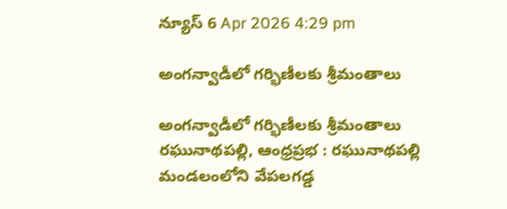న్యూస్ 6 Apr 2026 4:29 pm

అంగన్వాడీలో గర్భిణీలకు శ్రీమంతాలు

అంగన్వాడీలో గర్భిణీలకు శ్రీమంతాలు రఘునాథపల్లి, ఆంధ్రప్రభ : రఘునాథపల్లి మండలంలోని వేపలగడ్డ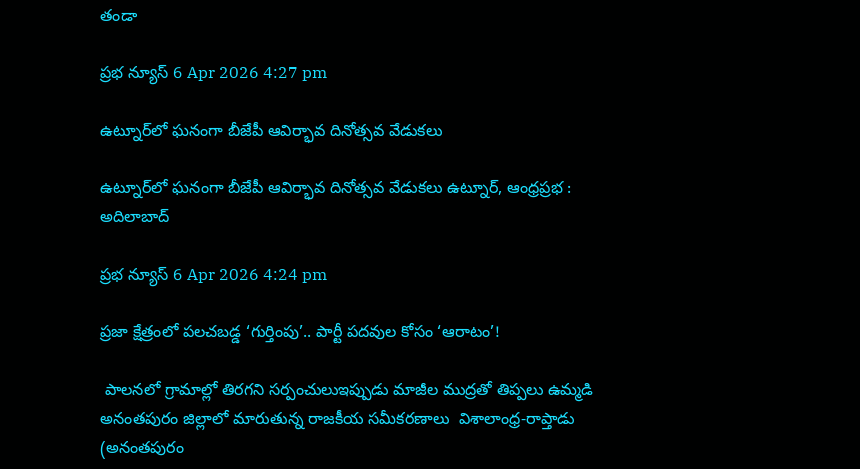తండా

ప్రభ న్యూస్ 6 Apr 2026 4:27 pm

ఉట్నూర్‌లో ఘనంగా బీజేపీ ఆవిర్భావ దినోత్సవ వేడుకలు

ఉట్నూర్‌లో ఘనంగా బీజేపీ ఆవిర్భావ దినోత్సవ వేడుకలు ఉట్నూర్, ఆంధ్రప్రభ : అదిలాబాద్

ప్రభ న్యూస్ 6 Apr 2026 4:24 pm

ప్రజా క్షేత్రంలో పలచబడ్డ ‘గుర్తింపు’.. పార్టీ పదవుల కోసం ‘ఆరాటం’!

 పాలనలో గ్రామాల్లో తిరగని సర్పంచులుఇప్పుడు మాజీల ముద్రతో తిప్పలు ఉమ్మడి అనంతపురం జిల్లాలో మారుతున్న రాజకీయ సమీకరణాలు  విశాలాంధ్ర-రాప్తాడు (అనంతపురం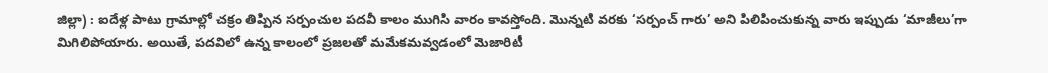జిల్లా) : ఐదేళ్ల పాటు గ్రామాల్లో చక్రం తిప్పిన సర్పంచుల పదవీ కాలం ముగిసి వారం కావస్తోంది. మొన్నటి వరకు ‘సర్పంచ్ గారు’ అని పిలిపించుకున్న వారు ఇప్పుడు ‘మాజీలు’గా మిగిలిపోయారు. అయితే, పదవిలో ఉన్న కాలంలో ప్రజలతో మమేకమవ్వడంలో మెజారిటీ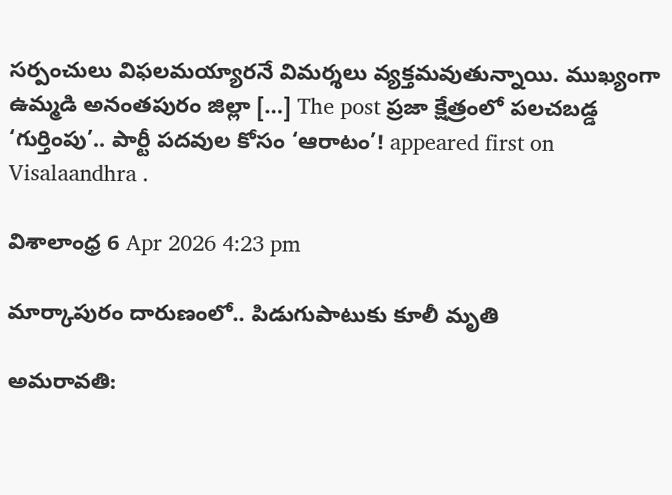సర్పంచులు విఫలమయ్యారనే విమర్శలు వ్యక్తమవుతున్నాయి. ముఖ్యంగా ఉమ్మడి అనంతపురం జిల్లా […] The post ప్రజా క్షేత్రంలో పలచబడ్డ ‘గుర్తింపు’.. పార్టీ పదవుల కోసం ‘ఆరాటం’! appeared first on Visalaandhra .

విశాలాంధ్ర 6 Apr 2026 4:23 pm

మార్కాపురం దారుణంలో.. పిడుగుపాటుకు కూలీ మృతి

అమరావతి: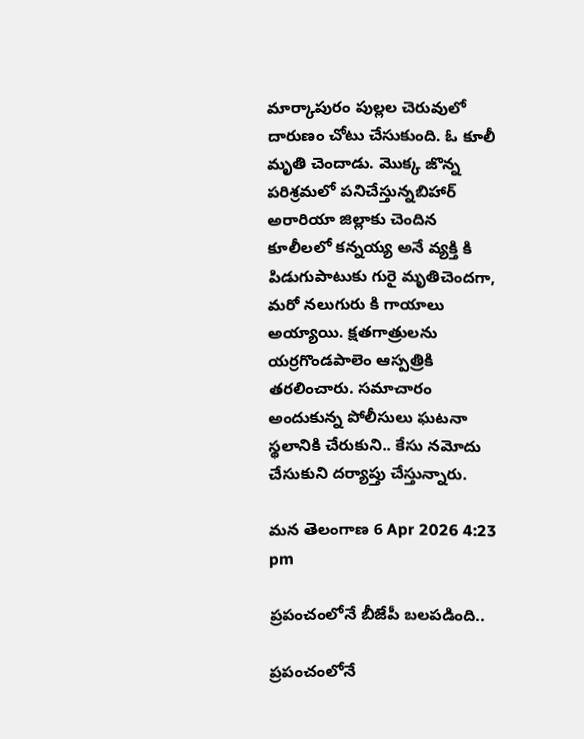మార్కాపురం పుల్లల చెరువులో దారుణం చోటు చేసుకుంది. ఓ కూలీ మృతి చెందాడు. మొక్క జొన్న పరిశ్రమలో పనిచేస్తున్నబిహార్ అరారియా జిల్లాకు చెందిన కూలీలలో కన్నయ్య అనే వ్యక్తి కి పిడుగుపాటుకు గురై మృతిచెందగా, మరో నలుగురు కి గాయాలు అయ్యాయి. క్షతగాత్రులను యర్రగొండపాలెం ఆస్పత్రికి తరలించారు. సమాచారం అందుకున్న పోలీసులు ఘటనా స్థలానికి చేరుకుని.. కేసు నమోదు చేసుకుని దర్యాప్తు చేస్తున్నారు.

మన తెలంగాణ 6 Apr 2026 4:23 pm

ప్రపంచంలోనే బీజేపీ బలపడింది..

ప్రపంచంలోనే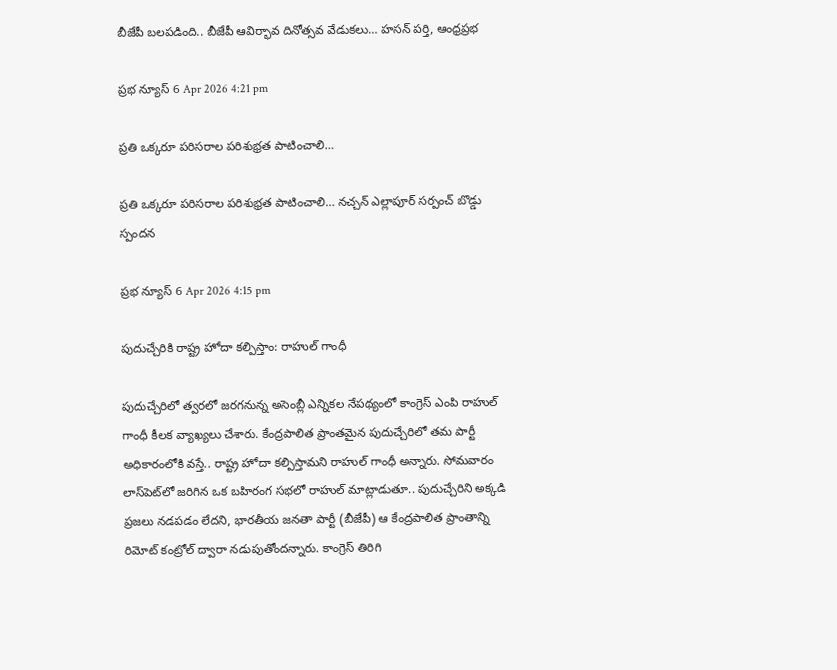బీజేపీ బలపడింది.. బీజేపీ ఆవిర్భావ దినోత్సవ వేడుకలు… హసన్ పర్తి, ఆంధ్రప్రభ

ప్రభ న్యూస్ 6 Apr 2026 4:21 pm

ప్రతి ఒక్కరూ పరిసరాల పరిశుభ్రత పాటించాలి…

ప్రతి ఒక్కరూ పరిసరాల పరిశుభ్రత పాటించాలి… నచ్చన్ ఎల్లాపూర్ సర్పంచ్ బొడ్డు స్పందన

ప్రభ న్యూస్ 6 Apr 2026 4:15 pm

పుదుచ్చేరికి రాష్ట్ర హోదా కల్పిస్తాం: రాహుల్ గాంధీ

పుదుచ్చేరిలో త్వరలో జరగనున్న అసెంబ్లీ ఎన్నికల నేపథ్యంలో కాంగ్రెస్ ఎంపి రాహుల్ గాంధీ కీలక వ్యాఖ్యలు చేశారు. కేంద్రపాలిత ప్రాంతమైన పుదుచ్చేరిలో తమ పార్టీ అధికారంలోకి వస్తే.. రాష్ట్ర హోదా కల్పిస్తామని రాహుల్ గాంధీ అన్నారు. సోమవారం లాస్‌పెట్‌లో జరిగిన ఒక బహిరంగ సభలో రాహుల్ మాట్లాడుతూ.. పుదుచ్చేరిని అక్కడి ప్రజలు నడపడం లేదని, భారతీయ జనతా పార్టీ (బీజేపీ) ఆ కేంద్రపాలిత ప్రాంతాన్ని రిమోట్ కంట్రోల్ ద్వారా నడుపుతోందన్నారు. కాంగ్రెస్ తిరిగి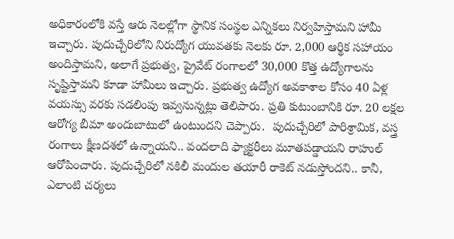అధికారంలోకి వస్తే ఆరు నెలల్లోగా స్థానిక సంస్థల ఎన్నికలు నిర్వహిస్తామని హామీ ఇచ్చారు. పుదుచ్చేరిలోని నిరుద్యోగ యువతకు నెలకు రూ. 2,000 ఆర్థిక సహాయం అందిస్తామని, అలాగే ప్రభుత్వ, ప్రైవేట్ రంగాలలో 30,000 కొత్త ఉద్యోగాలను సృష్టిస్తామని కూడా హామీలు ఇచ్చారు. ప్రభుత్వ ఉద్యోగ అవకాశాల కోసం 40 ఏళ్ల వయస్సు వరకు సడలింపు ఇవ్వనున్నట్లు తెలిపారు. ప్రతి కుటుంబానికి రూ. 20 లక్షల ఆరోగ్య బీమా అందుబాటులో ఉంటుందని చెప్పారు.  పుదుచ్చేరిలో పారిశ్రామిక, వస్త్ర రంగాలు క్షీణదశలో ఉన్నాయని.. వందలాది ఫ్యాక్టరీలు మూతపడ్డాయని రాహుల్ ఆరోపించారు. పుదుచ్చేరిలో నకిలీ మందుల తయారీ రాకెట్ నడుస్తోందని.. కానీ, ఎలాంటి చర్యలు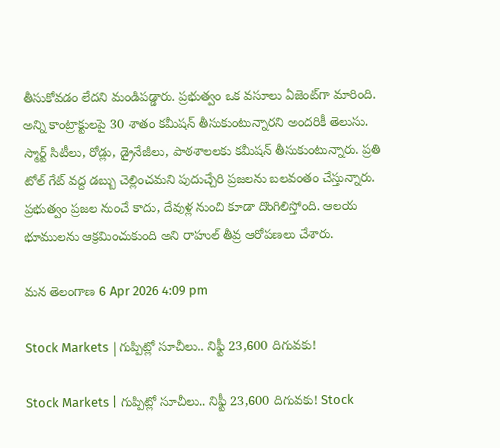తీసుకోవడం లేదని మండిపడ్డారు. ప్రభుత్వం ఒక వసూలు ఏజెంట్‌గా మారింది. అన్ని కాంట్రాక్టులపై 30 శాతం కమీషన్ తీసుకుంటున్నారని అందరికీ తెలుసు. స్మార్ట్ సిటీలు, రోడ్లు, డ్రైనేజీలు, పాఠశాలలకు కమీషన్ తీసుకుంటున్నారు. ప్రతి టోల్ గేట్ వద్ద డబ్బు చెల్లించమని పుదుచ్చేరి ప్రజలను బలవంతం చేస్తున్నారు. ప్రభుత్వం ప్రజల నుంచే కాదు, దేవుళ్ల నుంచి కూడా దొంగిలిస్తోంది. ఆలయ భూములను ఆక్రమించుకుంది అని రాహుల్ తీవ్ర ఆరోపణలు చేశారు.

మన తెలంగాణ 6 Apr 2026 4:09 pm

Stock Markets |గుప్పిట్లో సూచీలు.. నిఫ్టీ 23,600 దిగువకు!

Stock Markets | గుప్పిట్లో సూచీలు.. నిఫ్టీ 23,600 దిగువకు! Stock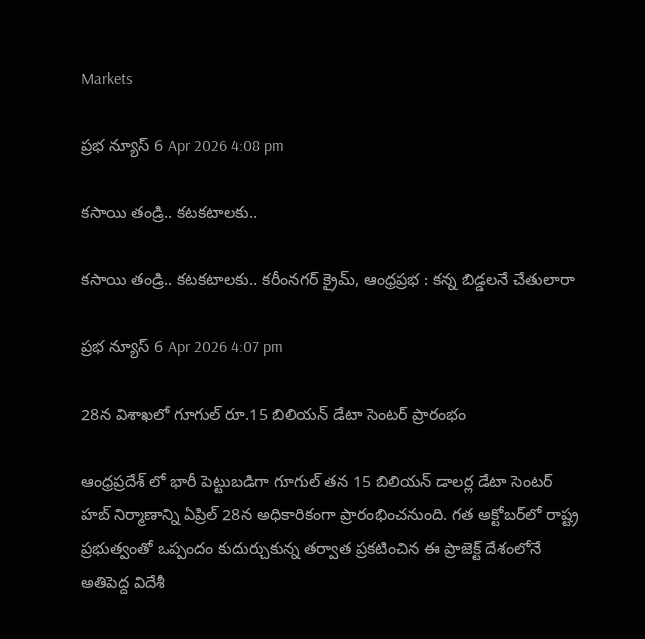Markets

ప్రభ న్యూస్ 6 Apr 2026 4:08 pm

కసాయి తండ్రి.. కటకటాలకు..

కసాయి తండ్రి.. కటకటాలకు.. కరీంనగర్ క్రైమ్, ఆంధ్రప్రభ : కన్న బిడ్డలనే చేతులారా

ప్రభ న్యూస్ 6 Apr 2026 4:07 pm

28న విశాఖలో గూగుల్ రూ.15 బిలియన్ డేటా సెంటర్ ప్రారంభం

ఆంధ్రప్రదేశ్ లో భారీ పెట్టుబడిగా గూగుల్ తన 15 బిలియన్ డాలర్ల డేటా సెంటర్ హబ్ నిర్మాణాన్ని ఏప్రిల్ 28న అధికారికంగా ప్రారంభించనుంది. గత అక్టోబర్‌లో రాష్ట్ర ప్రభుత్వంతో ఒప్పందం కుదుర్చుకున్న తర్వాత ప్రకటించిన ఈ ప్రాజెక్ట్ దేశంలోనే అతిపెద్ద విదేశీ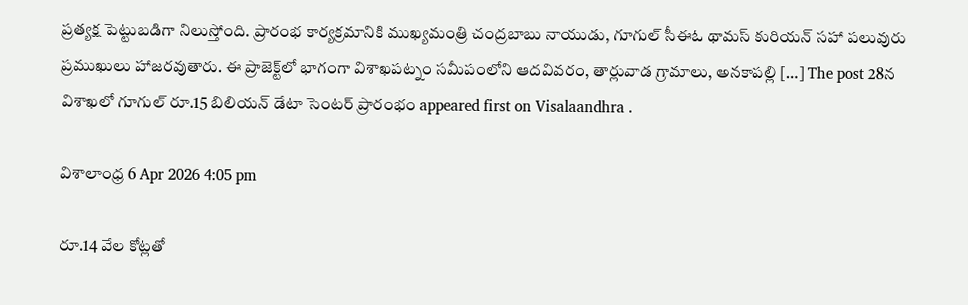ప్రత్యక్ష పెట్టుబడిగా నిలుస్తోంది. ప్రారంభ కార్యక్రమానికి ముఖ్యమంత్రి చంద్రబాబు నాయుడు, గూగుల్ సీఈఓ థామస్ కురియన్ సహా పలువురు ప్రముఖులు హాజరవుతారు. ఈ ప్రాజెక్ట్‌లో భాగంగా విశాఖపట్నం సమీపంలోని ఆదవివరం, తార్లువాడ గ్రామాలు, అనకాపల్లి […] The post 28న విశాఖలో గూగుల్ రూ.15 బిలియన్ డేటా సెంటర్ ప్రారంభం appeared first on Visalaandhra .

విశాలాంధ్ర 6 Apr 2026 4:05 pm

రూ.14 వేల కోట్లతో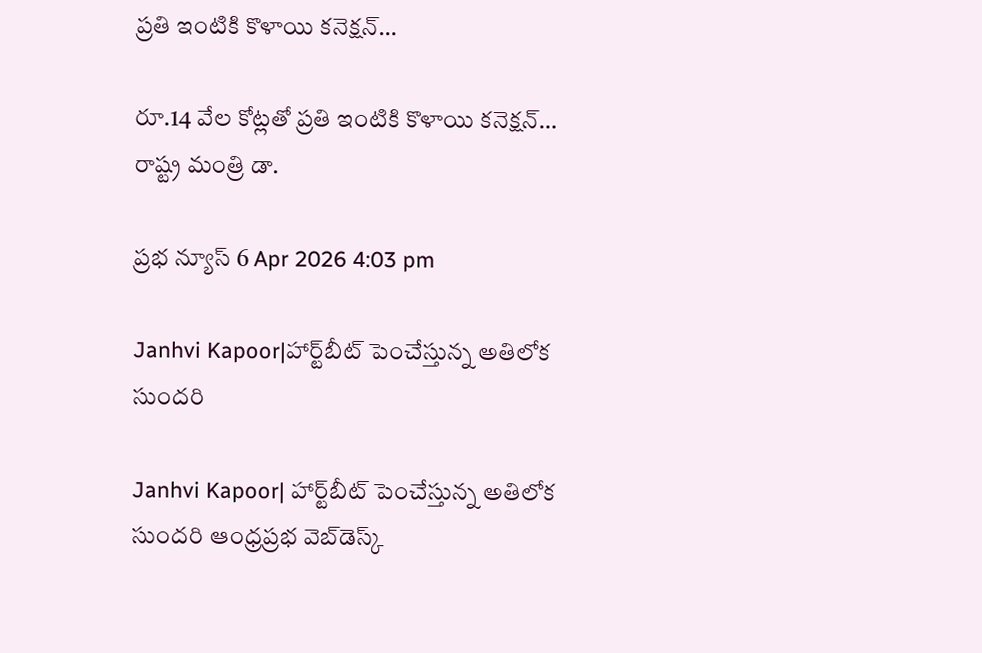ప్రతి ఇంటికి కొళాయి కనెక్షన్…

రూ.14 వేల కోట్లతో ప్రతి ఇంటికి కొళాయి కనెక్షన్… రాష్ట్ర మంత్రి డా.

ప్రభ న్యూస్ 6 Apr 2026 4:03 pm

Janhvi Kapoor|హార్ట్‌బీట్ పెంచేస్తున్న అతిలోక సుంద‌రి

Janhvi Kapoor| హార్ట్‌బీట్ పెంచేస్తున్న అతిలోక సుంద‌రి ఆంధ్ర‌ప్ర‌భ వెబ్‌డెస్క్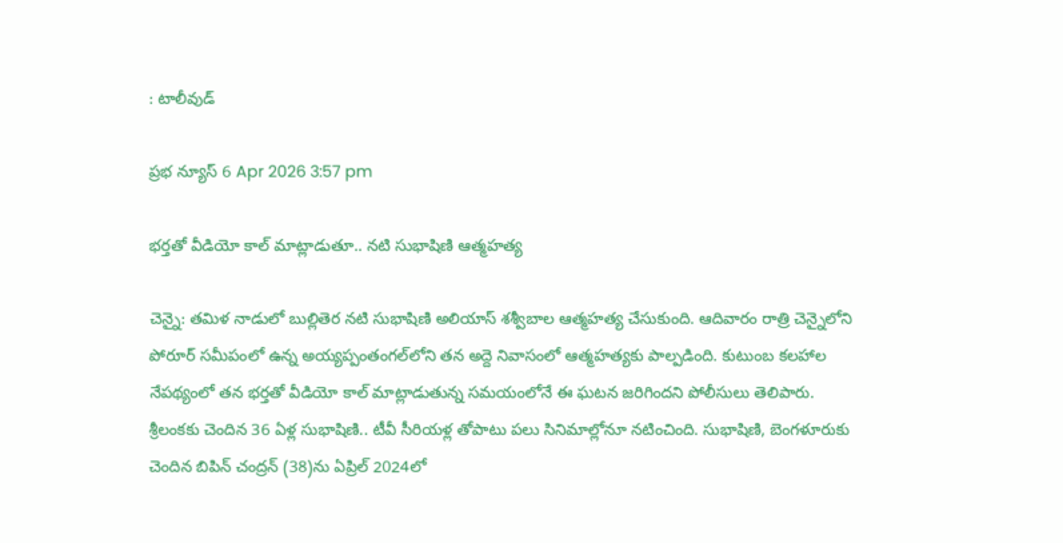: టాలీవుడ్‌

ప్రభ న్యూస్ 6 Apr 2026 3:57 pm

భర్తతో వీడియో కాల్ మాట్లాడుతూ.. నటి సుభాషిణి ఆత్మహత్య

చెన్నై: తమిళ నాడులో బుల్లితెర నటి సుభాషిణి అలియాస్ శశ్వీబాల ఆత్మహత్య చేసుకుంది. ఆదివారం రాత్రి చెన్నైలోని పోరూర్ సమీపంలో ఉన్న అయ్యప్పంతంగల్‌లోని తన అద్దె నివాసంలో ఆత్మహత్యకు పాల్పడింది. కుటుంబ కలహాల నేపథ్యంలో తన భర్తతో వీడియో కాల్ మాట్లాడుతున్న సమయంలోనే ఈ ఘటన జరిగిందని పోలీసులు తెలిపారు. శ్రీలంకకు చెందిన 36 ఏళ్ల సుభాషిణి.. టీవీ సీరియళ్ల తోపాటు పలు సినిమాల్లోనూ నటించింది. సుభాషిణి, బెంగళూరుకు చెందిన బిపిన్ చంద్రన్ (38)ను ఏప్రిల్ 2024లో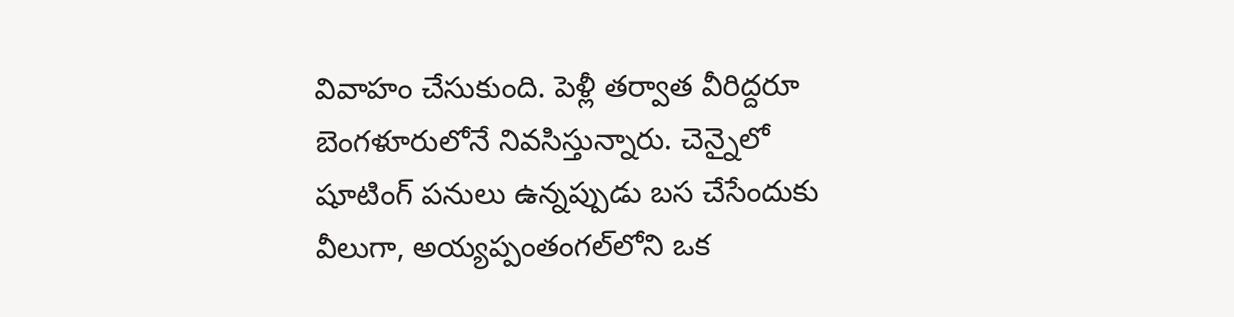వివాహం చేసుకుంది. పెళ్లీ తర్వాత వీరిద్దరూ బెంగళూరులోనే నివసిస్తున్నారు. చెన్నైలో షూటింగ్ పనులు ఉన్నప్పుడు బస చేసేందుకు వీలుగా, అయ్యప్పంతంగల్‌లోని ఒక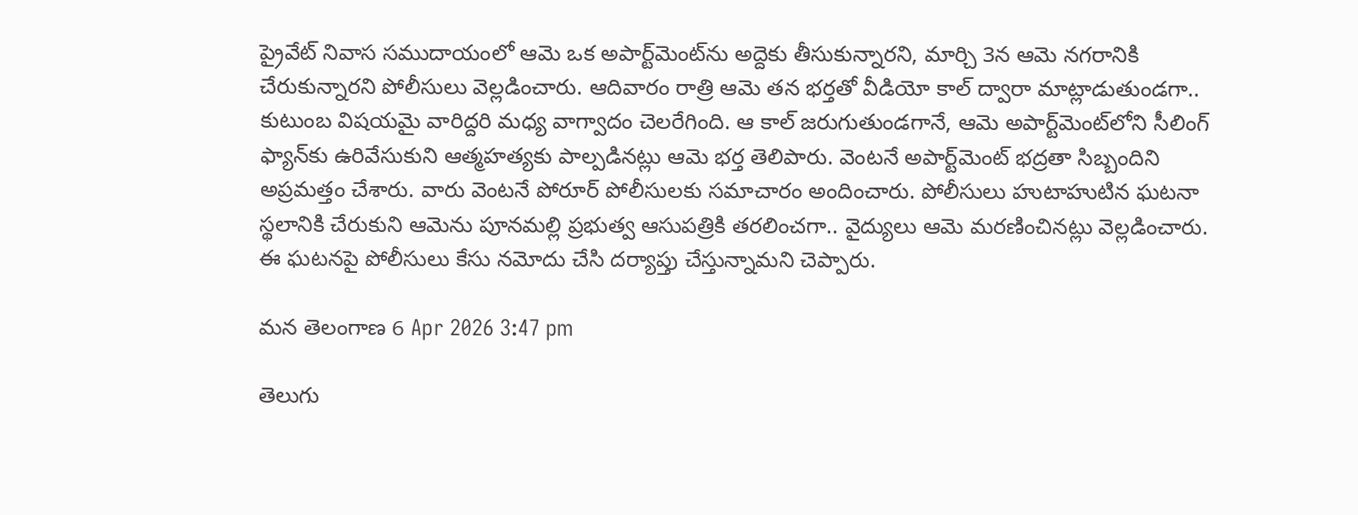ప్రైవేట్ నివాస సముదాయంలో ఆమె ఒక అపార్ట్‌మెంట్‌ను అద్దెకు తీసుకున్నారని, మార్చి 3న ఆమె నగరానికి చేరుకున్నారని పోలీసులు వెల్లడించారు. ఆదివారం రాత్రి ఆమె తన భర్తతో వీడియో కాల్ ద్వారా మాట్లాడుతుండగా.. కుటుంబ విషయమై వారిద్దరి మధ్య వాగ్వాదం చెలరేగింది. ఆ కాల్ జరుగుతుండగానే, ఆమె అపార్ట్‌మెంట్‌లోని సీలింగ్ ఫ్యాన్‌కు ఉరివేసుకుని ఆత్మహత్యకు పాల్పడినట్లు ఆమె భర్త తెలిపారు. వెంటనే అపార్ట్‌మెంట్ భద్రతా సిబ్బందిని అప్రమత్తం చేశారు. వారు వెంటనే పోరూర్ పోలీసులకు సమాచారం అందించారు. పోలీసులు హుటాహుటిన ఘటనా స్థలానికి చేరుకుని ఆమెను పూనమల్లి ప్రభుత్వ ఆసుపత్రికి తరలించగా.. వైద్యులు ఆమె మరణించినట్లు వెల్లడించారు. ఈ ఘటనపై పోలీసులు కేసు నమోదు చేసి దర్యాప్తు చేస్తున్నామని చెప్పారు.

మన తెలంగాణ 6 Apr 2026 3:47 pm

తెలుగు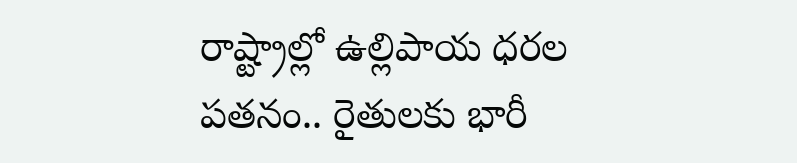రాష్ట్రాల్లో ఉల్లిపాయ ధరల పతనం.. రైతులకు భారీ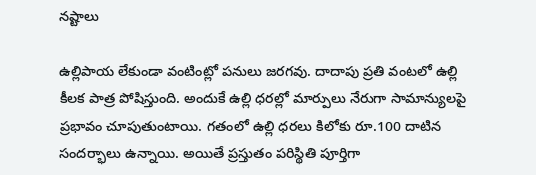నష్టాలు

ఉల్లిపాయ లేకుండా వంటింట్లో పనులు జరగవు. దాదాపు ప్రతి వంటలో ఉల్లి కీలక పాత్ర పోషిస్తుంది. అందుకే ఉల్లి ధరల్లో మార్పులు నేరుగా సామాన్యులపై ప్రభావం చూపుతుంటాయి. గతంలో ఉల్లి ధరలు కిలోకు రూ.100 దాటిన సందర్భాలు ఉన్నాయి. అయితే ప్రస్తుతం పరిస్థితి పూర్తిగా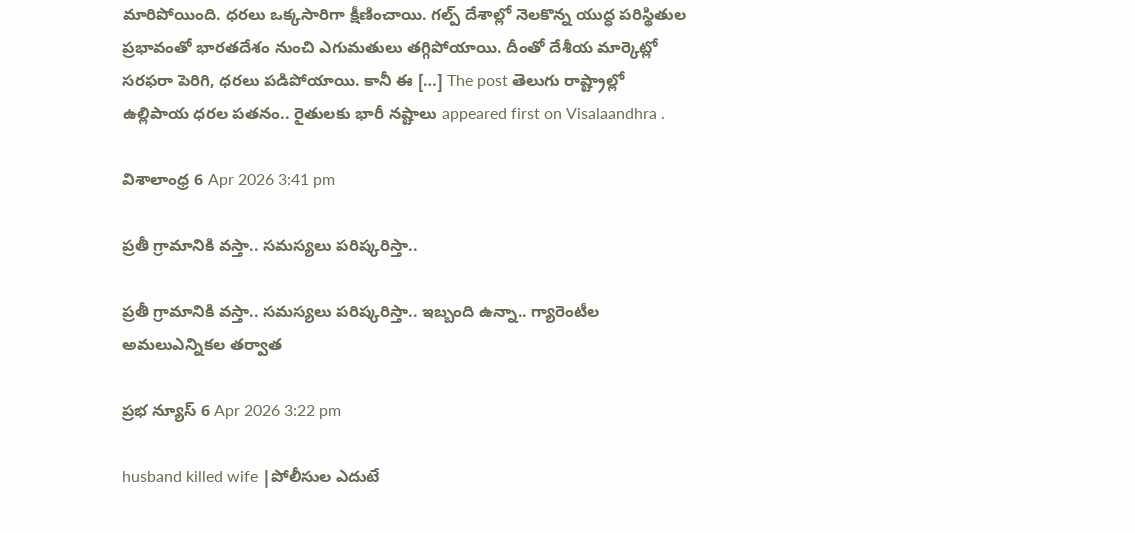మారిపోయింది. ధరలు ఒక్కసారిగా క్షీణించాయి. గల్ప్ దేశాల్లో నెలకొన్న యుద్ధ పరిస్థితుల ప్రభావంతో భారతదేశం నుంచి ఎగుమతులు తగ్గిపోయాయి. దీంతో దేశీయ మార్కెట్లో సరఫరా పెరిగి, ధరలు పడిపోయాయి. కానీ ఈ […] The post తెలుగు రాష్ట్రాల్లో ఉల్లిపాయ ధరల పతనం.. రైతులకు భారీ నష్టాలు appeared first on Visalaandhra .

విశాలాంధ్ర 6 Apr 2026 3:41 pm

ప్రతీ గ్రామానికి వస్తా.. సమస్యలు పరిష్కరిస్తా..

ప్రతీ గ్రామానికి వస్తా.. సమస్యలు పరిష్కరిస్తా.. ఇబ్బంది ఉన్నా.. గ్యారెంటీల అమలుఎన్నికల తర్వాత

ప్రభ న్యూస్ 6 Apr 2026 3:22 pm

husband killed wife |పోలీసుల ఎదుటే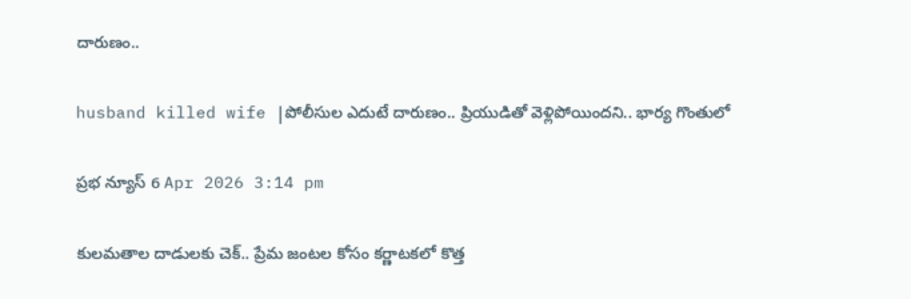దారుణం..

husband killed wife |పోలీసుల ఎదుటే దారుణం.. ప్రియుడితో వెళ్లిపోయింద‌ని.. భార్య గొంతులో

ప్రభ న్యూస్ 6 Apr 2026 3:14 pm

కులమతాల దాడులకు చెక్.. ప్రేమ జంటల కోసం కర్ణాటకలో కొత్త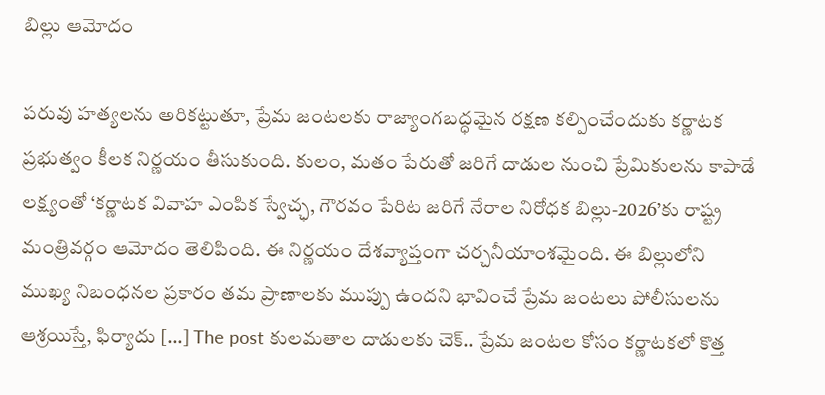బిల్లు ఆమోదం

పరువు హత్యలను అరికట్టుతూ, ప్రేమ జంటలకు రాజ్యాంగబద్ధమైన రక్షణ కల్పించేందుకు కర్ణాటక ప్రభుత్వం కీలక నిర్ణయం తీసుకుంది. కులం, మతం పేరుతో జరిగే దాడుల నుంచి ప్రేమికులను కాపాడే లక్ష్యంతో ‘కర్ణాటక వివాహ ఎంపిక స్వేచ్ఛ, గౌరవం పేరిట జరిగే నేరాల నిరోధక బిల్లు-2026’కు రాష్ట్ర మంత్రివర్గం ఆమోదం తెలిపింది. ఈ నిర్ణయం దేశవ్యాప్తంగా చర్చనీయాంశమైంది. ఈ బిల్లులోని ముఖ్య నిబంధనల ప్రకారం తమ ప్రాణాలకు ముప్పు ఉందని భావించే ప్రేమ జంటలు పోలీసులను ఆశ్రయిస్తే, ఫిర్యాదు […] The post కులమతాల దాడులకు చెక్.. ప్రేమ జంటల కోసం కర్ణాటకలో కొత్త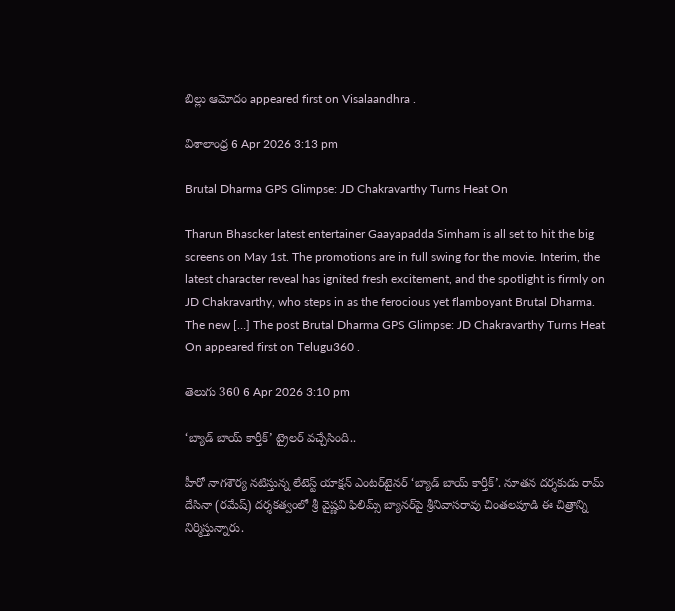బిల్లు ఆమోదం appeared first on Visalaandhra .

విశాలాంధ్ర 6 Apr 2026 3:13 pm

Brutal Dharma GPS Glimpse: JD Chakravarthy Turns Heat On

Tharun Bhascker latest entertainer Gaayapadda Simham is all set to hit the big screens on May 1st. The promotions are in full swing for the movie. Interim, the latest character reveal has ignited fresh excitement, and the spotlight is firmly on JD Chakravarthy, who steps in as the ferocious yet flamboyant Brutal Dharma. The new […] The post Brutal Dharma GPS Glimpse: JD Chakravarthy Turns Heat On appeared first on Telugu360 .

తెలుగు 360 6 Apr 2026 3:10 pm

‘బ్యాడ్ బాయ్ కార్తీక్’ ట్రైలర్ వచ్చేసింది..

హీరో నాగశౌర్య నటిస్తున్న లేటెస్ట్ యాక్షన్ ఎంటర్‌టైనర్ ‘బ్యాడ్ బాయ్ కార్తీక్’. నూతన దర్శకుడు రామ్ దేసినా (రమేష్) దర్శకత్వంలో శ్రీ వైష్ణవి ఫిలిమ్స్ బ్యానర్‌పై శ్రీనివాసరావు చింతలపూడి ఈ చిత్రాన్ని నిర్మిస్తున్నారు.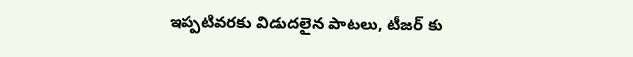ఇప్పటివరకు విడుదలైన పాటలు, టీజర్ కు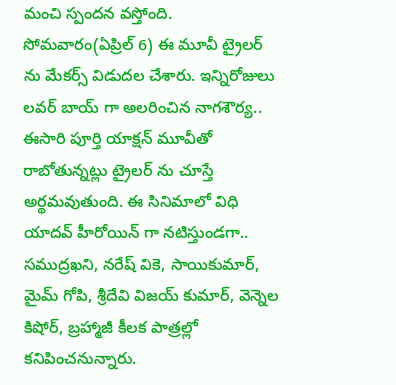మంచి స్పందన వస్తోంది. సోమవారం(ఏప్రిల్ 6) ఈ మూవీ ట్రైలర్ ను మేకర్స్ విడుదల చేశారు. ఇన్నిరోజులు లవర్ బాయ్ గా అలరించిన నాగశౌర్య.. ఈసారి పూర్తి యాక్షన్ మూవీతో రాబోతున్నట్లు ట్రైలర్ ను చూస్తే అర్థమవుతుంది. ఈ సినిమాలో విధి యాదవ్ హీరోయిన్ గా నటిస్తుండగా.. సముద్రఖని, నరేష్ వికె, సాయికుమార్, మైమ్ గోపి, శ్రీదేవి విజయ్ కుమార్, వెన్నెల కిషోర్, బ్రహ్మాజీ కీలక పాత్రల్లో కనిపించనున్నారు.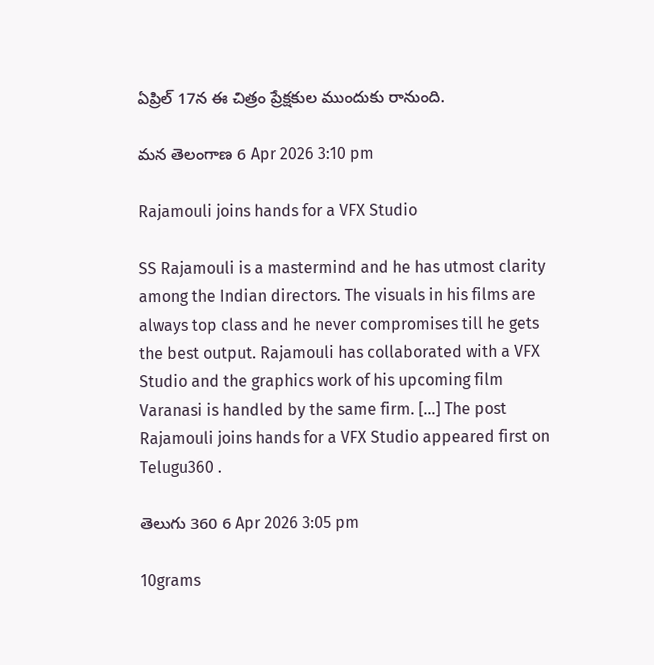ఏప్రిల్ 17న ఈ చిత్రం ప్రేక్షకుల ముందుకు రానుంది.

మన తెలంగాణ 6 Apr 2026 3:10 pm

Rajamouli joins hands for a VFX Studio

SS Rajamouli is a mastermind and he has utmost clarity among the Indian directors. The visuals in his films are always top class and he never compromises till he gets the best output. Rajamouli has collaborated with a VFX Studio and the graphics work of his upcoming film Varanasi is handled by the same firm. […] The post Rajamouli joins hands for a VFX Studio appeared first on Telugu360 .

తెలుగు 360 6 Apr 2026 3:05 pm

10grams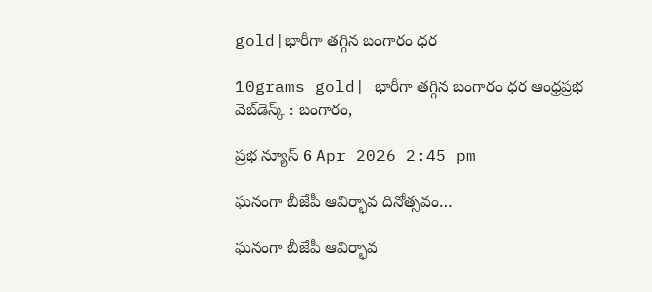gold|భారీగా త‌గ్గిన బంగారం ధ‌ర‌

10grams gold| భారీగా త‌గ్గిన బంగారం ధ‌ర‌ ఆంధ్ర‌ప్ర‌భ వెబ్‌డెస్క్ : బంగారం,

ప్రభ న్యూస్ 6 Apr 2026 2:45 pm

ఘనంగా బీజేపీ ఆవిర్భావ దినోత్సవం…

ఘనంగా బీజేపీ ఆవిర్భావ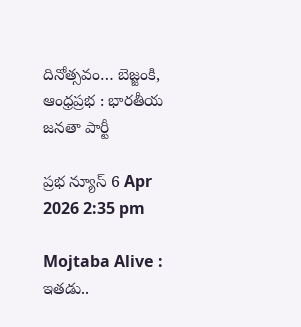దినోత్సవం… బెజ్జంకి, ఆంధ్రప్రభ : భారతీయ జనతా పార్టీ

ప్రభ న్యూస్ 6 Apr 2026 2:35 pm

Mojtaba Alive : ఇతడు..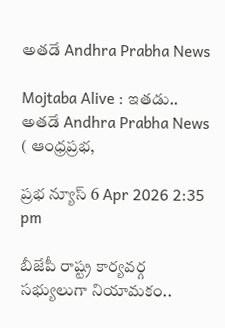అతడే Andhra Prabha News

Mojtaba Alive : ఇతడు.. అతడే Andhra Prabha News ( ఆంధ్రప్రభ,

ప్రభ న్యూస్ 6 Apr 2026 2:35 pm

బీజేపీ రాష్ట్ర కార్యవర్గ సభ్యులుగా నియామకం..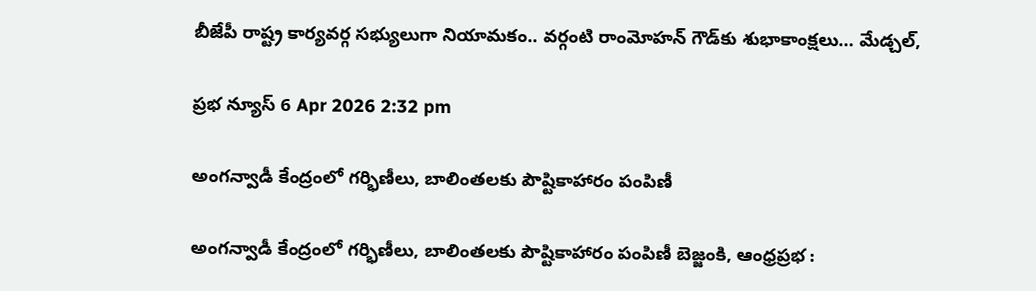బీజేపీ రాష్ట్ర కార్యవర్గ సభ్యులుగా నియామకం.. వర్గంటి రాంమోహన్ గౌడ్‌కు శుభాకాంక్షలు… మేడ్చల్,

ప్రభ న్యూస్ 6 Apr 2026 2:32 pm

అంగన్వాడీ కేంద్రంలో గర్భిణీలు, బాలింతలకు పౌష్టికాహారం పంపిణీ

అంగన్వాడీ కేంద్రంలో గర్భిణీలు, బాలింతలకు పౌష్టికాహారం పంపిణీ బెజ్జంకి, ఆంధ్రప్రభ :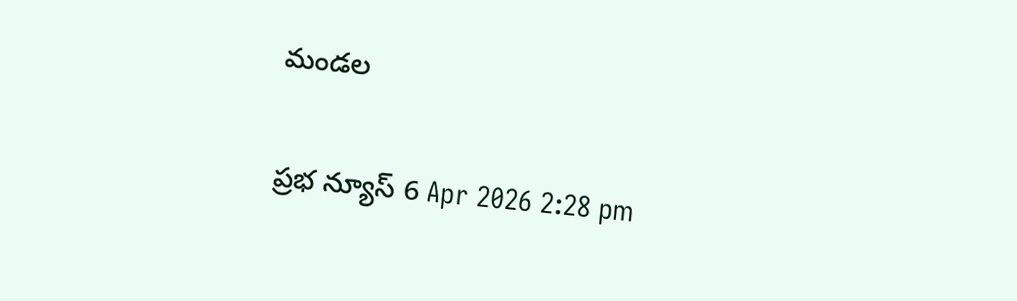మండల

ప్రభ న్యూస్ 6 Apr 2026 2:28 pm